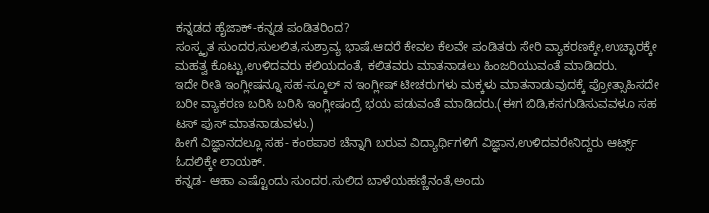ಕನ್ನಡದ ಹೈಜಾಕ್-ಕನ್ನಡ ಪಂಡಿತರಿಂದ?
ಸಂಸ್ಕೃತ ಸುಂದರ,ಸುಲಲಿತ,ಸುಶ್ರಾವ್ಯ ಭಾಷೆ.ಆದರೆ ಕೇವಲ ಕೆಲವೇ ಪಂಡಿತರು ಸೇರಿ ವ್ಯಾಕರಣಕ್ಕೇ,ಉಚ್ಛಾರಕ್ಕೇ ಮಹತ್ವ ಕೊಟ್ಟು,ಉಳಿದವರು ಕಲಿಯದಂತೆ, ಕಲಿತವರು ಮಾತನಾಡಲು ಹಿಂಜರಿಯುವಂತೆ ಮಾಡಿದರು.
ಇದೇ ರೀತಿ ಇಂಗ್ಲೀಷನ್ನೂ ಸಹ-ಸ್ಕೂಲ್ ನ ಇಂಗ್ಲೀಷ್ ಟೀಚರುಗಳು ಮಕ್ಕಳು ಮಾತನಾಡುವುದಕ್ಕೆ ಪ್ರೋತ್ಸಾಹಿಸದೇ ಬರೀ ವ್ಯಾಕರಣ ಬರಿಸಿ ಬರಿಸಿ ಇಂಗ್ಲೀಷಂದ್ರೆ ಭಯ ಪಡುವಂತೆ ಮಾಡಿದರು.(ಈಗ ಬಿಡಿ,ಕಸಗುಡಿಸುವವಳೂ ಸಹ ಟಸ್ ಪುಸ್ ಮಾತನಾಡುವಳು.)
ಹೀಗೆ ವಿಜ್ಞಾನದಲ್ಲೂ ಸಹ- ಕಂಠಪಾಠ ಚೆನ್ನಾಗಿ ಬರುವ ವಿದ್ಯಾರ್ಥಿಗಳಿಗೆ ವಿಜ್ಞಾನ,ಉಳಿದವರೇನಿದ್ದರು ಆರ್ಟ್ಸ್ ಓದಲಿಕ್ಕೇ ಲಾಯಕ್.
ಕನ್ನಡ- ಆಹಾ ಎಷ್ಟೊಂದು ಸುಂದರ.ಸುಲಿದ ಬಾಳೆಯಹಣ್ಣಿನಂತೆ,ಅಂದು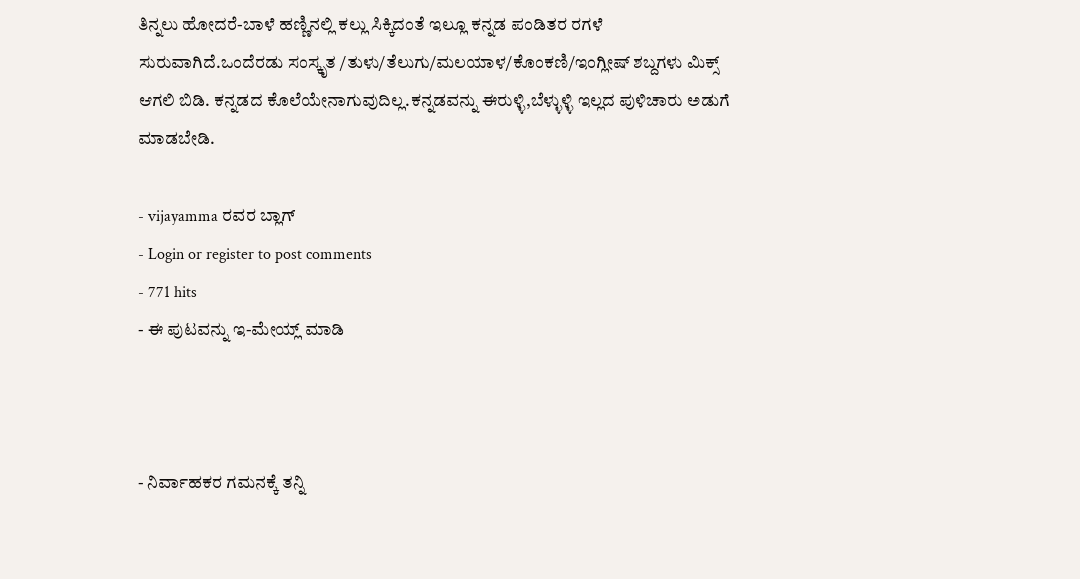ತಿನ್ನಲು ಹೋದರೆ-ಬಾಳೆ ಹಣ್ಣಿನಲ್ಲಿ ಕಲ್ಲು ಸಿಕ್ಕಿದಂತೆ ಇಲ್ಲೂ ಕನ್ನಡ ಪಂಡಿತರ ರಗಳೆ ಸುರುವಾಗಿದೆ.ಒಂದೆರಡು ಸಂಸ್ಕೃತ /ತುಳು/ತೆಲುಗು/ಮಲಯಾಳ/ಕೊಂಕಣಿ/ಇಂಗ್ಲೀಷ್ ಶಬ್ದಗಳು ಮಿಕ್ಸ್ ಆಗಲಿ ಬಿಡಿ. ಕನ್ನಡದ ಕೊಲೆಯೇನಾಗುವುದಿಲ್ಲ.ಕನ್ನಡವನ್ನು ಈರುಳ್ಳಿ,ಬೆಳ್ಳುಳ್ಳಿ ಇಲ್ಲದ ಪುಳಿಚಾರು ಅಡುಗೆ ಮಾಡಬೇಡಿ.

- vijayamma ರವರ ಬ್ಲಾಗ್
- Login or register to post comments
- 771 hits
- ಈ ಪುಟವನ್ನು ಇ-ಮೇಯ್ಲ್ ಮಾಡಿ



- ನಿರ್ವಾಹಕರ ಗಮನಕ್ಕೆ ತನ್ನಿ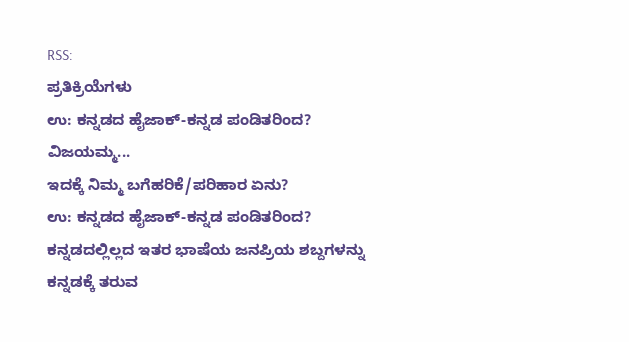RSS:
ಪ್ರತಿಕ್ರಿಯೆಗಳು
ಉ: ಕನ್ನಡದ ಹೈಜಾಕ್-ಕನ್ನಡ ಪಂಡಿತರಿಂದ?
ವಿಜಯಮ್ಮ...
ಇದಕ್ಕೆ ನಿಮ್ಮ ಬಗೆಹರಿಕೆ/ಪರಿಹಾರ ಏನು?
ಉ: ಕನ್ನಡದ ಹೈಜಾಕ್-ಕನ್ನಡ ಪಂಡಿತರಿಂದ?
ಕನ್ನಡದಲ್ಲಿಲ್ಲದ ಇತರ ಭಾಷೆಯ ಜನಪ್ರಿಯ ಶಬ್ದಗಳನ್ನು ಕನ್ನಡಕ್ಕೆ ತರುವ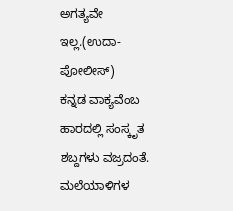ಅಗತ್ಯವೇ ಇಲ್ಲ.(ಉದಾ-ಪೋಲೀಸ್)
ಕನ್ನಡ ವಾಕ್ಯವೆಂಬ ಹಾರದಲ್ಲಿ ಸಂಸ್ಕೃತ ಶಬ್ದಗಳು ವಜ್ರದಂತೆ.
ಮಲೆಯಾಳಿಗಳ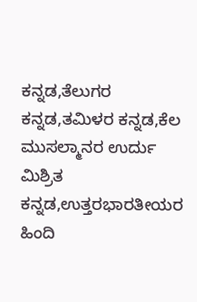ಕನ್ನಡ,ತೆಲುಗರ ಕನ್ನಡ,ತಮಿಳರ ಕನ್ನಡ,ಕೆಲ ಮುಸಲ್ಮಾನರ ಉರ್ದು ಮಿಶ್ರಿತ ಕನ್ನಡ,ಉತ್ತರಭಾರತೀಯರ ಹಿಂದಿ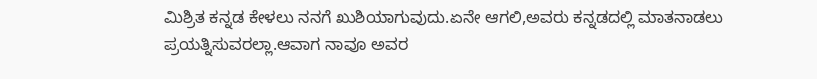ಮಿಶ್ರಿತ ಕನ್ನಡ ಕೇಳಲು ನನಗೆ ಖುಶಿಯಾಗುವುದು.ಏನೇ ಆಗಲಿ,ಅವರು ಕನ್ನಡದಲ್ಲಿ ಮಾತನಾಡಲು ಪ್ರಯತ್ನಿಸುವರಲ್ಲಾ.ಆವಾಗ ನಾವೂ ಅವರ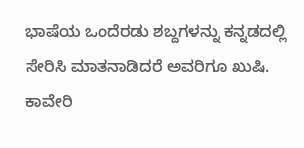ಭಾಷೆಯ ಒಂದೆರಡು ಶಬ್ದಗಳನ್ನು ಕನ್ನಡದಲ್ಲಿ ಸೇರಿಸಿ ಮಾತನಾಡಿದರೆ ಅವರಿಗೂ ಖುಷಿ.
ಕಾವೇರಿ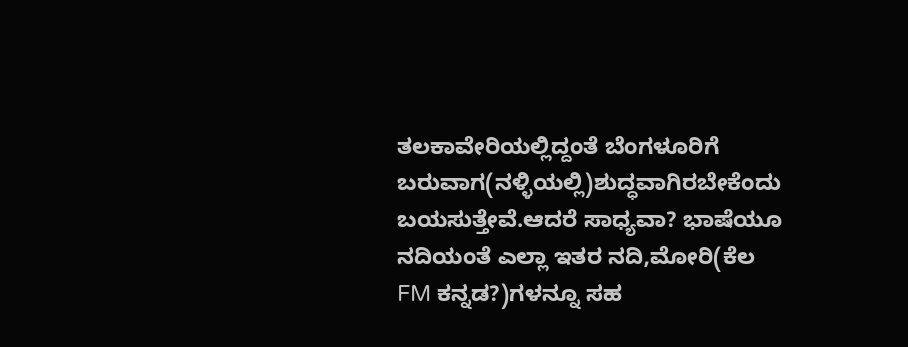ತಲಕಾವೇರಿಯಲ್ಲಿದ್ದಂತೆ ಬೆಂಗಳೂರಿಗೆ ಬರುವಾಗ(ನಳ್ಳಿಯಲ್ಲಿ)ಶುದ್ಧವಾಗಿರಬೇಕೆಂದು ಬಯಸುತ್ತೇವೆ.ಆದರೆ ಸಾಧ್ಯವಾ? ಭಾಷೆಯೂ ನದಿಯಂತೆ ಎಲ್ಲಾ ಇತರ ನದಿ,ಮೋರಿ(ಕೆಲ FM ಕನ್ನಡ?)ಗಳನ್ನೂ ಸಹ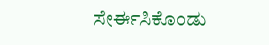ಸೇರ್ಈಸಿಕೊಂಡು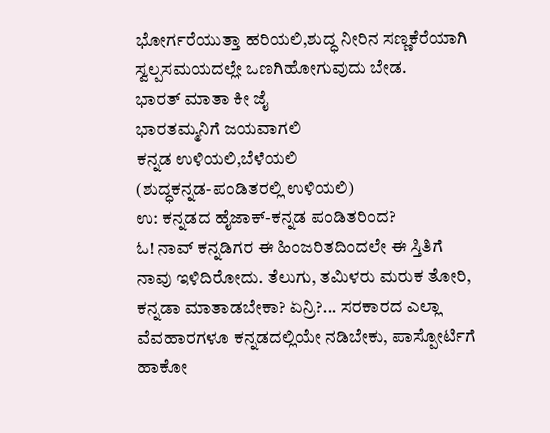ಭೋರ್ಗರೆಯುತ್ತಾ ಹರಿಯಲಿ,ಶುದ್ಧ ನೀರಿನ ಸಣ್ಣಕೆರೆಯಾಗಿ ಸ್ವಲ್ಪಸಮಯದಲ್ಲೇ ಒಣಗಿಹೋಗುವುದು ಬೇಡ.
ಭಾರತ್ ಮಾತಾ ಕೀ ಜೈ
ಭಾರತಮ್ಮನಿಗೆ ಜಯವಾಗಲಿ
ಕನ್ನಡ ಉಳಿಯಲಿ,ಬೆಳೆಯಲಿ
(ಶುದ್ಧಕನ್ನಡ-ಪಂಡಿತರಲ್ಲಿ ಉಳಿಯಲಿ)
ಉ: ಕನ್ನಡದ ಹೈಜಾಕ್-ಕನ್ನಡ ಪಂಡಿತರಿಂದ?
ಓ! ನಾವ್ ಕನ್ನಡಿಗರ ಈ ಹಿಂಜರಿತದಿಂದಲೇ ಈ ಸ್ತಿತಿಗೆ ನಾವು ಇಳಿದಿರೋದು. ತೆಲುಗು, ತಮಿಳರು ಮರುಕ ತೋರಿ, ಕನ್ನಡಾ ಮಾತಾಡಬೇಕಾ? ಏನ್ರಿ?... ಸರಕಾರದ ಎಲ್ಲಾ ವೆವಹಾರಗಳೂ ಕನ್ನಡದಲ್ಲಿಯೇ ನಡಿಬೇಕು, ಪಾಸ್ಪೋರ್ಟಿಗೆ ಹಾಕೋ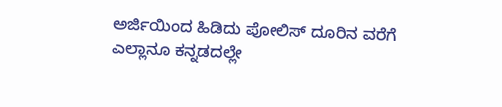ಅರ್ಜಿಯಿಂದ ಹಿಡಿದು ಪೋಲಿಸ್ ದೂರಿನ ವರೆಗೆ ಎಲ್ಲಾನೂ ಕನ್ನಡದಲ್ಲೇ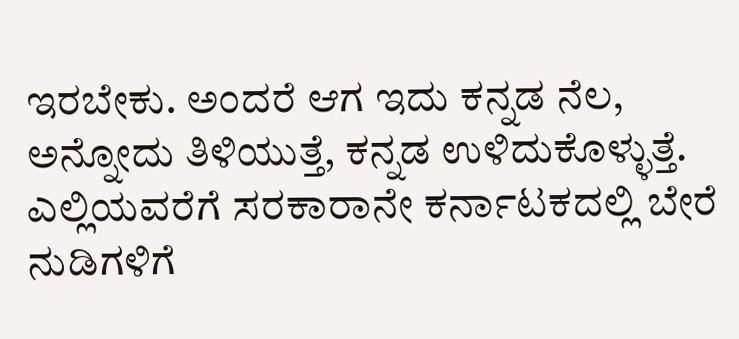ಇರಬೇಕು. ಅಂದರೆ ಆಗ ಇದು ಕನ್ನಡ ನೆಲ, ಅನ್ನೋದು ತಿಳಿಯುತ್ತೆ, ಕನ್ನಡ ಉಳಿದುಕೊಳ್ಳುತ್ತೆ.
ಎಲ್ಲಿಯವರೆಗೆ ಸರಕಾರಾನೇ ಕರ್ನಾಟಕದಲ್ಲಿ ಬೇರೆ ನುಡಿಗಳಿಗೆ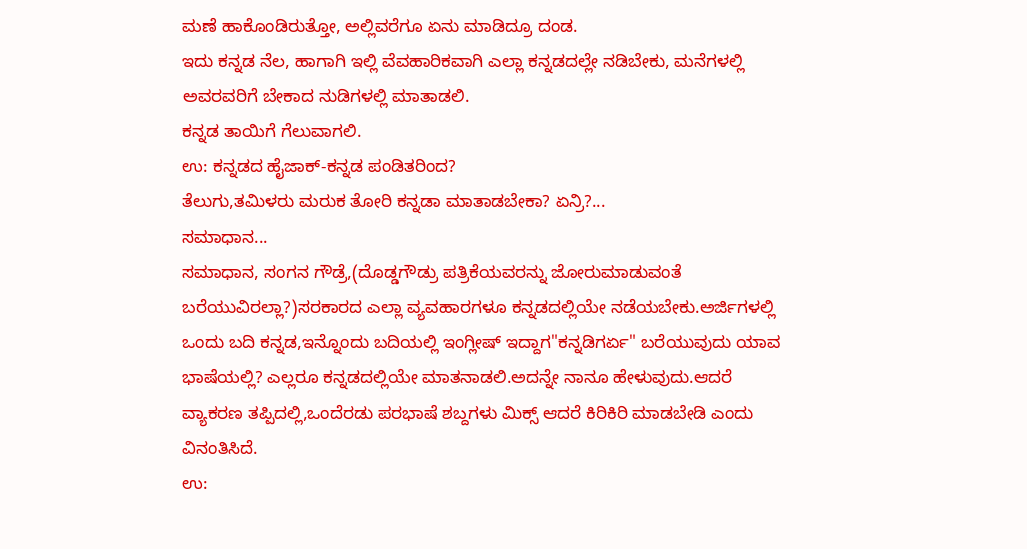ಮಣೆ ಹಾಕೊಂಡಿರುತ್ತೋ, ಅಲ್ಲಿವರೆಗೂ ಏನು ಮಾಡಿದ್ರೂ ದಂಡ.
ಇದು ಕನ್ನಡ ನೆಲ, ಹಾಗಾಗಿ ಇಲ್ಲಿ ವೆವಹಾರಿಕವಾಗಿ ಎಲ್ಲಾ ಕನ್ನಡದಲ್ಲೇ ನಡಿಬೇಕು, ಮನೆಗಳಲ್ಲಿ ಅವರವರಿಗೆ ಬೇಕಾದ ನುಡಿಗಳಲ್ಲಿ ಮಾತಾಡಲಿ.
ಕನ್ನಡ ತಾಯಿಗೆ ಗೆಲುವಾಗಲಿ.
ಉ: ಕನ್ನಡದ ಹೈಜಾಕ್-ಕನ್ನಡ ಪಂಡಿತರಿಂದ?
ತೆಲುಗು,ತಮಿಳರು ಮರುಕ ತೋರಿ ಕನ್ನಡಾ ಮಾತಾಡಬೇಕಾ? ಏನ್ರಿ?...
ಸಮಾಧಾನ...
ಸಮಾಧಾನ, ಸಂಗನ ಗೌಡ್ರೆ,(ದೊಡ್ಡಗೌಡ್ರು ಪತ್ರಿಕೆಯವರನ್ನು ಜೋರುಮಾಡುವಂತೆ ಬರೆಯುವಿರಲ್ಲಾ?)ಸರಕಾರದ ಎಲ್ಲಾ ವ್ಯವಹಾರಗಳೂ ಕನ್ನಡದಲ್ಲಿಯೇ ನಡೆಯಬೇಕು.ಅರ್ಜಿಗಳಲ್ಲಿ ಒಂದು ಬದಿ ಕನ್ನಡ,ಇನ್ನೊಂದು ಬದಿಯಲ್ಲಿ ಇಂಗ್ಲೀಷ್ ಇದ್ದಾಗ"ಕನ್ನಡಿಗರ್ಏ" ಬರೆಯುವುದು ಯಾವ ಭಾಷೆಯಲ್ಲಿ? ಎಲ್ಲರೂ ಕನ್ನಡದಲ್ಲಿಯೇ ಮಾತನಾಡಲಿ.ಅದನ್ನೇ ನಾನೂ ಹೇಳುವುದು.ಆದರೆ ವ್ಯಾಕರಣ ತಪ್ಪಿದಲ್ಲಿ,ಒಂದೆರಡು ಪರಭಾಷೆ ಶಬ್ದಗಳು ಮಿಕ್ಸ್ ಆದರೆ ಕಿರಿಕಿರಿ ಮಾಡಬೇಡಿ ಎಂದು ವಿನಂತಿಸಿದೆ.
ಉ: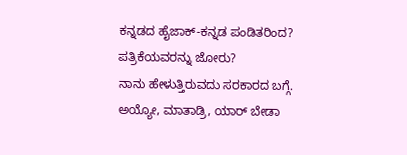ಕನ್ನಡದ ಹೈಜಾಕ್-ಕನ್ನಡ ಪಂಡಿತರಿಂದ?
ಪತ್ರಿಕೆಯವರನ್ನು ಜೋರು?
ನಾನು ಹೇಳುತ್ತಿರುವದು ಸರಕಾರದ ಬಗ್ಗೆ.
ಅಯ್ಯೋ, ಮಾತಾಡ್ರಿ, ಯಾರ್ ಬೇಡಾ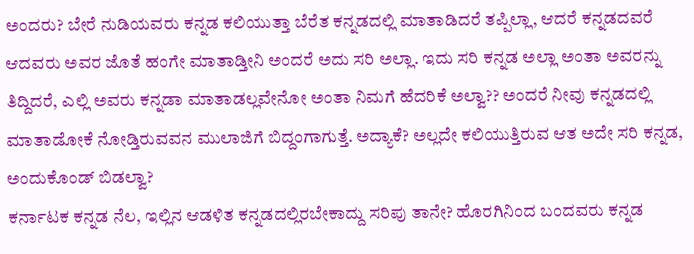ಅಂದರು? ಬೇರೆ ನುಡಿಯವರು ಕನ್ನಡ ಕಲಿಯುತ್ತಾ ಬೆರೆತ ಕನ್ನಡದಲ್ಲಿ ಮಾತಾಡಿದರೆ ತಪ್ಪಿಲ್ಲಾ, ಆದರೆ ಕನ್ನಡದವರೆ ಆದವರು ಅವರ ಜೊತೆ ಹಂಗೇ ಮಾತಾಡ್ತೀನಿ ಅಂದರೆ ಅದು ಸರಿ ಅಲ್ಲಾ. ಇದು ಸರಿ ಕನ್ನಡ ಅಲ್ಲಾ ಅಂತಾ ಅವರನ್ನು ತಿದ್ದಿದರೆ, ಎಲ್ಲಿ ಅವರು ಕನ್ನಡಾ ಮಾತಾಡಲ್ಲವೇನೋ ಅಂತಾ ನಿಮಗೆ ಹೆದರಿಕೆ ಅಲ್ವಾ?? ಅಂದರೆ ನೀವು ಕನ್ನಡದಲ್ಲಿ ಮಾತಾಡೋಕೆ ನೋಡ್ತಿರುವವನ ಮುಲಾಜಿಗೆ ಬಿದ್ದಂಗಾಗುತ್ತೆ. ಅದ್ಯಾಕೆ? ಅಲ್ಲದೇ ಕಲಿಯುತ್ತಿರುವ ಆತ ಅದೇ ಸರಿ ಕನ್ನಡ, ಅಂದುಕೊಂಡ್ ಬಿಡಲ್ವಾ?
ಕರ್ನಾಟಕ ಕನ್ನಡ ನೆಲ, ಇಲ್ಲಿನ ಆಡಳಿತ ಕನ್ನಡದಲ್ಲಿರಬೇಕಾದ್ದು ಸರಿಪು ತಾನೇ? ಹೊರಗಿನಿಂದ ಬಂದವರು ಕನ್ನಡ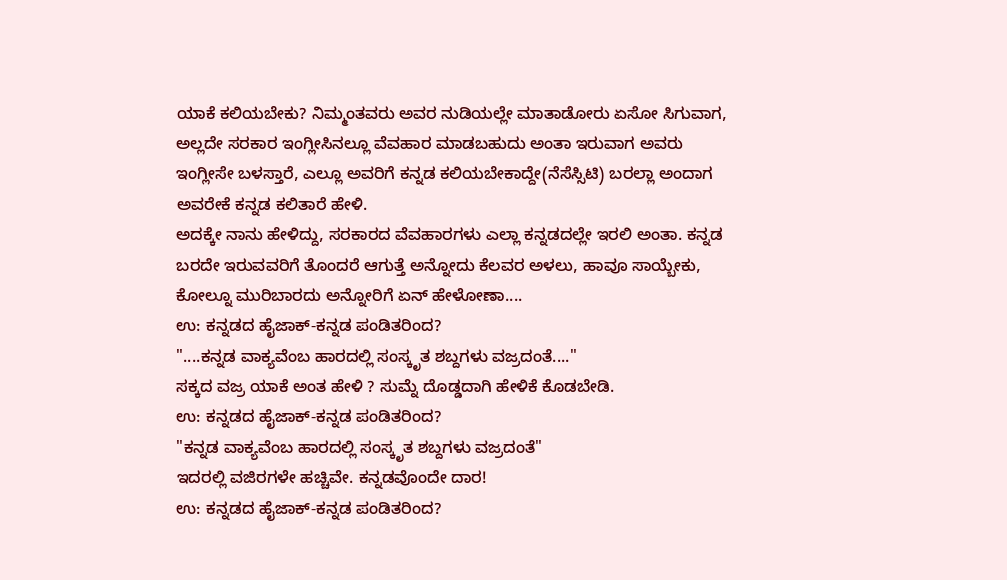ಯಾಕೆ ಕಲಿಯಬೇಕು? ನಿಮ್ಮಂತವರು ಅವರ ನುಡಿಯಲ್ಲೇ ಮಾತಾಡೋರು ಏಸೋ ಸಿಗುವಾಗ, ಅಲ್ಲದೇ ಸರಕಾರ ಇಂಗ್ಲೀಸಿನಲ್ಲೂ ವೆವಹಾರ ಮಾಡಬಹುದು ಅಂತಾ ಇರುವಾಗ ಅವರು ಇಂಗ್ಲೀಸೇ ಬಳಸ್ತಾರೆ, ಎಲ್ಲೂ ಅವರಿಗೆ ಕನ್ನಡ ಕಲಿಯಬೇಕಾದ್ದೇ(ನೆಸೆಸ್ಸಿಟಿ) ಬರಲ್ಲಾ ಅಂದಾಗ ಅವರೇಕೆ ಕನ್ನಡ ಕಲಿತಾರೆ ಹೇಳಿ.
ಅದಕ್ಕೇ ನಾನು ಹೇಳಿದ್ದು, ಸರಕಾರದ ವೆವಹಾರಗಳು ಎಲ್ಲಾ ಕನ್ನಡದಲ್ಲೇ ಇರಲಿ ಅಂತಾ. ಕನ್ನಡ ಬರದೇ ಇರುವವರಿಗೆ ತೊಂದರೆ ಆಗುತ್ತೆ ಅನ್ನೋದು ಕೆಲವರ ಅಳಲು, ಹಾವೂ ಸಾಯ್ಬೇಕು, ಕೋಲ್ನೂ ಮುರಿಬಾರದು ಅನ್ನೋರಿಗೆ ಏನ್ ಹೇಳೋಣಾ....
ಉ: ಕನ್ನಡದ ಹೈಜಾಕ್-ಕನ್ನಡ ಪಂಡಿತರಿಂದ?
"....ಕನ್ನಡ ವಾಕ್ಯವೆಂಬ ಹಾರದಲ್ಲಿ ಸಂಸ್ಕೃತ ಶಬ್ದಗಳು ವಜ್ರದಂತೆ...."
ಸಕ್ಕದ ವಜ್ರ ಯಾಕೆ ಅಂತ ಹೇಳಿ ? ಸುಮ್ನೆ ದೊಡ್ಡದಾಗಿ ಹೇಳಿಕೆ ಕೊಡಬೇಡಿ.
ಉ: ಕನ್ನಡದ ಹೈಜಾಕ್-ಕನ್ನಡ ಪಂಡಿತರಿಂದ?
"ಕನ್ನಡ ವಾಕ್ಯವೆಂಬ ಹಾರದಲ್ಲಿ ಸಂಸ್ಕೃತ ಶಬ್ದಗಳು ವಜ್ರದಂತೆ"
ಇದರಲ್ಲಿ ವಜಿರಗಳೇ ಹಚ್ಚಿವೇ. ಕನ್ನಡವೊಂದೇ ದಾರ!
ಉ: ಕನ್ನಡದ ಹೈಜಾಕ್-ಕನ್ನಡ ಪಂಡಿತರಿಂದ?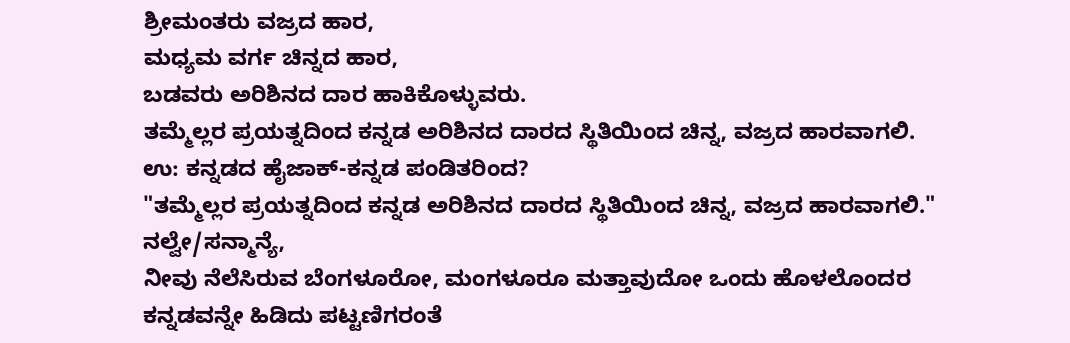ಶ್ರೀಮಂತರು ವಜ್ರದ ಹಾರ,
ಮಧ್ಯಮ ವರ್ಗ ಚಿನ್ನದ ಹಾರ,
ಬಡವರು ಅರಿಶಿನದ ದಾರ ಹಾಕಿಕೊಳ್ಳುವರು.
ತಮ್ಮೆಲ್ಲರ ಪ್ರಯತ್ನದಿಂದ ಕನ್ನಡ ಅರಿಶಿನದ ದಾರದ ಸ್ಥಿತಿಯಿಂದ ಚಿನ್ನ, ವಜ್ರದ ಹಾರವಾಗಲಿ.
ಉ: ಕನ್ನಡದ ಹೈಜಾಕ್-ಕನ್ನಡ ಪಂಡಿತರಿಂದ?
"ತಮ್ಮೆಲ್ಲರ ಪ್ರಯತ್ನದಿಂದ ಕನ್ನಡ ಅರಿಶಿನದ ದಾರದ ಸ್ಥಿತಿಯಿಂದ ಚಿನ್ನ, ವಜ್ರದ ಹಾರವಾಗಲಿ."
ನಲ್ವೇ/ಸನ್ಮಾನ್ಯೆ,
ನೀವು ನೆಲೆಸಿರುವ ಬೆಂಗಳೂರೋ, ಮಂಗಳೂರೂ ಮತ್ತಾವುದೋ ಒಂದು ಹೊಳಲೊಂದರ ಕನ್ನಡವನ್ನೇ ಹಿಡಿದು ಪಟ್ಟಣಿಗರಂತೆ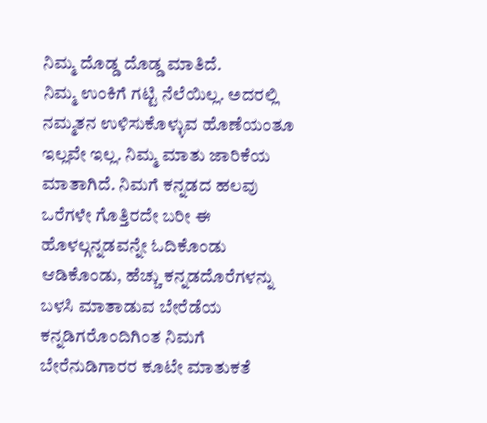ನಿಮ್ಮ ದೊಡ್ಡ ದೊಡ್ಡ ಮಾತಿದೆ.
ನಿಮ್ಮ ಉಂಕಿಗೆ ಗಟ್ಟಿ ನೆಲೆಯಿಲ್ಲ. ಅದರಲ್ಲಿ ನಮ್ಮತನ ಉಳಿಸುಕೊಳ್ಳುವ ಹೊಣೆಯಂತೂ ಇಲ್ಲವೇ ಇಲ್ಲ. ನಿಮ್ಮ ಮಾತು ಜಾರಿಕೆಯ ಮಾತಾಗಿದೆ. ನಿಮಗೆ ಕನ್ನಡದ ಹಲವು ಒರೆಗಳೇ ಗೊತ್ತಿರದೇ ಬರೀ ಈ ಹೊಳಲ್ಗನ್ನಡವನ್ನೇ ಓದಿಕೊಂಡು ಆಡಿಕೊಂಡು, ಹೆಚ್ಚು ಕನ್ನಡದೊರೆಗಳನ್ನು ಬಳಸಿ ಮಾತಾಡುವ ಬೇರೆಡೆಯ ಕನ್ನಡಿಗರೊಂದಿಗಿಂತ ನಿಮಗೆ ಬೇರೆನುಡಿಗಾರರ ಕೂಟೇ ಮಾತುಕತೆ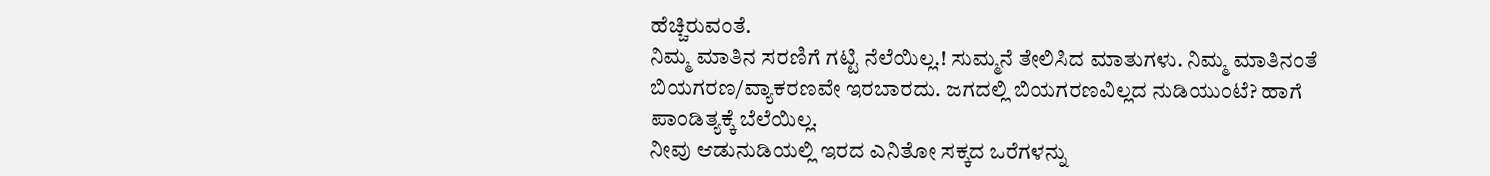ಹೆಚ್ಚಿರುವಂತೆ.
ನಿಮ್ಮ ಮಾತಿನ ಸರಣಿಗೆ ಗಟ್ಟಿ ನೆಲೆಯಿಲ್ಲ.! ಸುಮ್ಮನೆ ತೇಲಿಸಿದ ಮಾತುಗಳು. ನಿಮ್ಮ ಮಾತಿನಂತೆ ಬಿಯಗರಣ/ವ್ಯಾಕರಣವೇ ಇರಬಾರದು. ಜಗದಲ್ಲಿ ಬಿಯಗರಣವಿಲ್ಲದ ನುಡಿಯುಂಟೆ? ಹಾಗೆ ಪಾಂಡಿತ್ಯಕ್ಕೆ ಬೆಲೆಯಿಲ್ಲ.
ನೀವು ಆಡುನುಡಿಯಲ್ಲಿ ಇರದ ಎನಿತೋ ಸಕ್ಕದ ಒರೆಗಳನ್ನು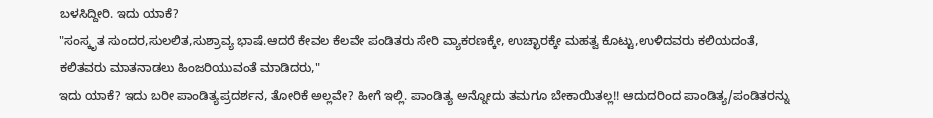ಬಳಸಿದ್ದೀರಿ. ಇದು ಯಾಕೆ?
"ಸಂಸ್ಕೃತ ಸುಂದರ,ಸುಲಲಿತ,ಸುಶ್ರಾವ್ಯ ಭಾಷೆ.ಆದರೆ ಕೇವಲ ಕೆಲವೇ ಪಂಡಿತರು ಸೇರಿ ವ್ಯಾಕರಣಕ್ಕೇ, ಉಚ್ಛಾರಕ್ಕೇ ಮಹತ್ವ ಕೊಟ್ಟು,ಉಳಿದವರು ಕಲಿಯದಂತೆ, ಕಲಿತವರು ಮಾತನಾಡಲು ಹಿಂಜರಿಯುವಂತೆ ಮಾಡಿದರು,"
ಇದು ಯಾಕೆ? ಇದು ಬರೀ ಪಾಂಡಿತ್ಯಪ್ರದರ್ಶನ, ತೋರಿಕೆ ಅಲ್ಲವೇ? ಹೀಗೆ ಇಲ್ಲಿ. ಪಾಂಡಿತ್ಯ ಅನ್ನೋದು ತಮಗೂ ಬೇಕಾಯಿತಲ್ಲ!! ಆದುದರಿಂದ ಪಾಂಡಿತ್ಯ/ಪಂಡಿತರನ್ನು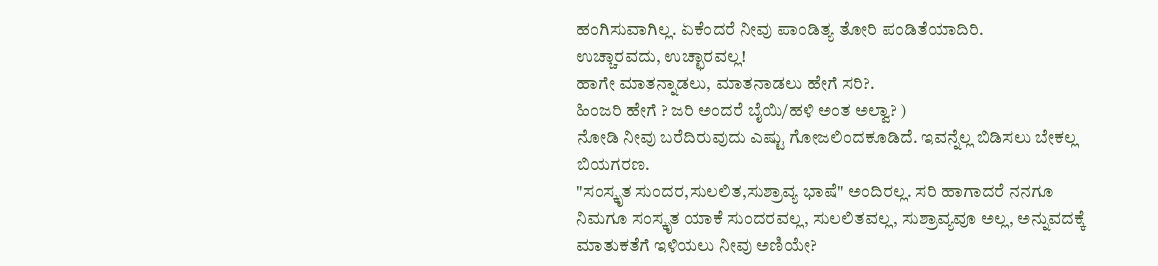ಹಂಗಿಸುವಾಗಿಲ್ಲ. ಏಕೆಂದರೆ ನೀವು ಪಾಂಡಿತ್ಯ ತೋರಿ ಪಂಡಿತೆಯಾದಿರಿ.
ಉಚ್ಚಾರವದು, ಉಚ್ಛಾರವಲ್ಲ!
ಹಾಗೇ ಮಾತನ್ನಾಡಲು, ಮಾತನಾಡಲು ಹೇಗೆ ಸರಿ?.
ಹಿಂಜರಿ ಹೇಗೆ ? ಜರಿ ಅಂದರೆ ಬೈಯಿ/ಹಳಿ ಅಂತ ಅಲ್ವಾ? )
ನೋಡಿ ನೀವು ಬರೆದಿರುವುದು ಎಷ್ಟು ಗೋಜಲಿಂದಕೂಡಿದೆ. ಇವನ್ನೆಲ್ಲ ಬಿಡಿಸಲು ಬೇಕಲ್ಲ ಬಿಯಗರಣ.
"ಸಂಸ್ಕೃತ ಸುಂದರ,ಸುಲಲಿತ,ಸುಶ್ರಾವ್ಯ ಭಾಷೆ" ಅಂದಿರಲ್ಲ. ಸರಿ ಹಾಗಾದರೆ ನನಗೂ ನಿಮಗೂ ಸಂಸ್ಕೃತ ಯಾಕೆ ಸುಂದರವಲ್ಲ, ಸುಲಲಿತವಲ್ಲ, ಸುಶ್ರಾವ್ಯವೂ ಅಲ್ಲ, ಅನ್ನುವದಕ್ಕೆ ಮಾತುಕತೆಗೆ ಇಳಿಯಲು ನೀವು ಅಣಿಯೇ?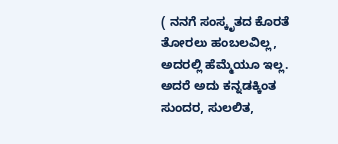( ನನಗೆ ಸಂಸ್ಕೃತದ ಕೊರತೆ ತೋರಲು ಹಂಬಲವಿಲ್ಲ, ಅದರಲ್ಲಿ ಹೆಮ್ಮೆಯೂ ಇಲ್ಲ. ಅದರೆ ಅದು ಕನ್ನಡಕ್ಕಿಂತ ಸುಂದರ, ಸುಲಲಿತ,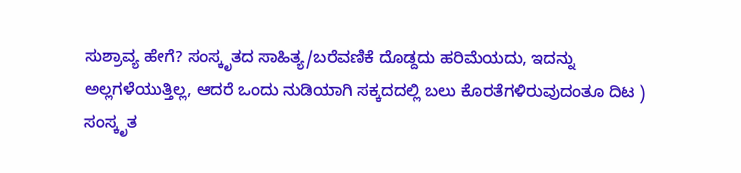ಸುಶ್ರಾವ್ಯ ಹೇಗೆ? ಸಂಸ್ಕೃತದ ಸಾಹಿತ್ಯ/ಬರೆವಣಿಕೆ ದೊಡ್ದದು ಹರಿಮೆಯದು, ಇದನ್ನು ಅಲ್ಲಗಳೆಯುತ್ತಿಲ್ಲ, ಆದರೆ ಒಂದು ನುಡಿಯಾಗಿ ಸಕ್ಕದದಲ್ಲಿ ಬಲು ಕೊರತೆಗಳಿರುವುದಂತೂ ದಿಟ )
ಸಂಸ್ಕೃತ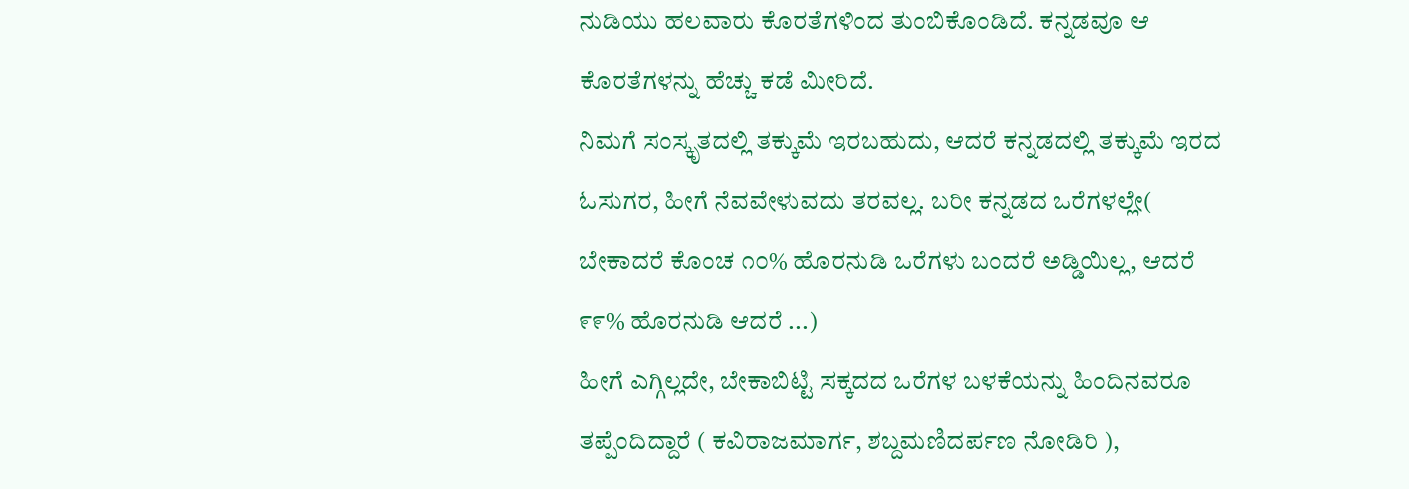ನುಡಿಯು ಹಲವಾರು ಕೊರತೆಗಳಿಂದ ತುಂಬಿಕೊಂಡಿದೆ. ಕನ್ನಡವೂ ಆ ಕೊರತೆಗಳನ್ನು ಹೆಚ್ಚು ಕಡೆ ಮೀರಿದೆ.
ನಿಮಗೆ ಸಂಸ್ಕೃತದಲ್ಲಿ ತಕ್ಕುಮೆ ಇರಬಹುದು, ಆದರೆ ಕನ್ನಡದಲ್ಲಿ ತಕ್ಕುಮೆ ಇರದ ಓಸುಗರ, ಹೀಗೆ ನೆವವೇಳುವದು ತರವಲ್ಲ. ಬರೀ ಕನ್ನಡದ ಒರೆಗಳಲ್ಲೇ( ಬೇಕಾದರೆ ಕೊಂಚ ೧೦% ಹೊರನುಡಿ ಒರೆಗಳು ಬಂದರೆ ಅಡ್ಡಿಯಿಲ್ಲ, ಆದರೆ ೯೯% ಹೊರನುಡಿ ಆದರೆ ...)
ಹೀಗೆ ಎಗ್ಗಿಲ್ಲದೇ, ಬೇಕಾಬಿಟ್ಟಿ ಸಕ್ಕದದ ಒರೆಗಳ ಬಳಕೆಯನ್ನು ಹಿಂದಿನವರೂ ತಪ್ಪೆಂದಿದ್ದಾರೆ ( ಕವಿರಾಜಮಾರ್ಗ, ಶಬ್ದಮಣಿದರ್ಪಣ ನೋಡಿರಿ ),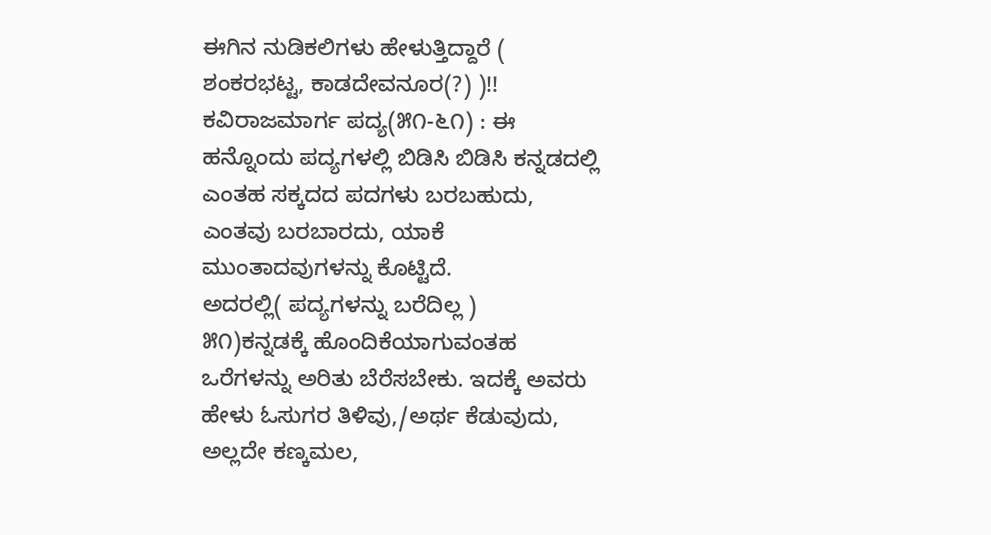ಈಗಿನ ನುಡಿಕಲಿಗಳು ಹೇಳುತ್ತಿದ್ದಾರೆ ( ಶಂಕರಭಟ್ಟ, ಕಾಡದೇವನೂರ(?) )!!
ಕವಿರಾಜಮಾರ್ಗ ಪದ್ಯ(೫೧-೬೧) : ಈ ಹನ್ನೊಂದು ಪದ್ಯಗಳಲ್ಲಿ ಬಿಡಿಸಿ ಬಿಡಿಸಿ ಕನ್ನಡದಲ್ಲಿ ಎಂತಹ ಸಕ್ಕದದ ಪದಗಳು ಬರಬಹುದು, ಎಂತವು ಬರಬಾರದು, ಯಾಕೆ ಮುಂತಾದವುಗಳನ್ನು ಕೊಟ್ಟಿದೆ.
ಅದರಲ್ಲಿ( ಪದ್ಯಗಳನ್ನು ಬರೆದಿಲ್ಲ )
೫೧)ಕನ್ನಡಕ್ಕೆ ಹೊಂದಿಕೆಯಾಗುವಂತಹ ಒರೆಗಳನ್ನು ಅರಿತು ಬೆರೆಸಬೇಕು. ಇದಕ್ಕೆ ಅವರು ಹೇಳು ಓಸುಗರ ತಿಳಿವು,/ಅರ್ಥ ಕೆಡುವುದು, ಅಲ್ಲದೇ ಕಣ್ಕಮಲ,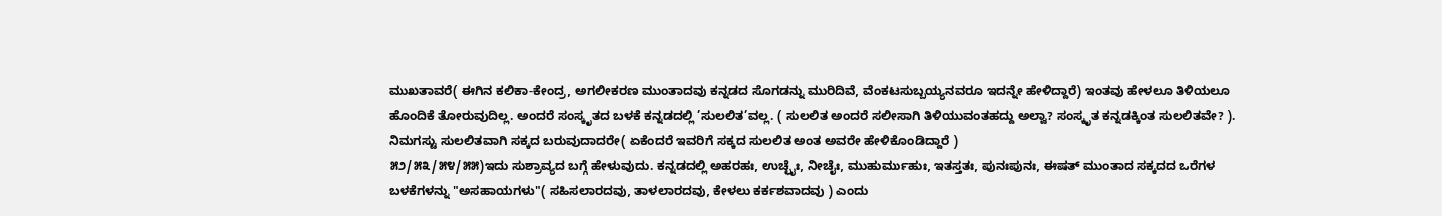ಮುಖತಾವರೆ( ಈಗಿನ ಕಲಿಕಾ-ಕೇಂದ್ರ, ಅಗಲೀಕರಣ ಮುಂತಾದವು ಕನ್ನಡದ ಸೊಗಡನ್ನು ಮುರಿದಿವೆ, ವೆಂಕಟಸುಬ್ಬಯ್ಯನವರೂ ಇದನ್ನೇ ಹೇಳಿದ್ದಾರೆ) ಇಂತವು ಹೇಳಲೂ ತಿಳಿಯಲೂ ಹೊಂದಿಕೆ ತೋರುವುದಿಲ್ಲ. ಅಂದರೆ ಸಂಸ್ಕೃತದ ಬಳಕೆ ಕನ್ನಡದಲ್ಲಿ ’ಸುಲಲಿತ’ವಲ್ಲ. ( ಸುಲಲಿತ ಅಂದರೆ ಸಲೀಸಾಗಿ ತಿಳಿಯುವಂತಹದ್ದು ಅಲ್ವಾ? ಸಂಸ್ಕೃತ ಕನ್ನಡಕ್ಕಿಂತ ಸುಲಲಿತವೇ? ). ನಿಮಗಸ್ಟು ಸುಲಲಿತವಾಗಿ ಸಕ್ಕದ ಬರುವುದಾದರೇ( ಏಕೆಂದರೆ ಇವರಿಗೆ ಸಕ್ಕದ ಸುಲಲಿತ ಅಂತ ಅವರೇ ಹೇಳಿಕೊಂಡಿದ್ದಾರೆ )
೫೨/೫೩/೫೪/೫೫)ಇದು ಸುಶ್ರಾವ್ಯದ ಬಗ್ಗೆ ಹೇಳುವುದು. ಕನ್ನಡದಲ್ಲಿ ಅಹರಹಃ, ಉಚ್ಛೈಃ, ನೀಚೈಃ, ಮುಹುರ್ಮುಹುಃ, ಇತಸ್ತತಃ, ಪುನಃಪುನಃ, ಈಷತ್ ಮುಂತಾದ ಸಕ್ಕದದ ಒರೆಗಳ ಬಳಕೆಗಳನ್ನು "ಅಸಹಾಯಗಳು"( ಸಹಿಸಲಾರದವು, ತಾಳಲಾರದವು, ಕೇಳಲು ಕರ್ಕಶವಾದವು ) ಎಂದು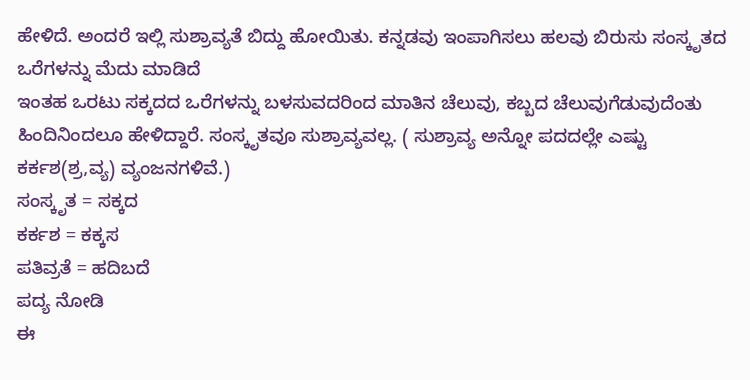ಹೇಳಿದೆ. ಅಂದರೆ ಇಲ್ಲಿ ಸುಶ್ರಾವ್ಯತೆ ಬಿದ್ದು ಹೋಯಿತು. ಕನ್ನಡವು ಇಂಪಾಗಿಸಲು ಹಲವು ಬಿರುಸು ಸಂಸ್ಕೃತದ ಒರೆಗಳನ್ನು ಮೆದು ಮಾಡಿದೆ
ಇಂತಹ ಒರಟು ಸಕ್ಕದದ ಒರೆಗಳನ್ನು ಬಳಸುವದರಿಂದ ಮಾತಿನ ಚೆಲುವು, ಕಬ್ಬದ ಚೆಲುವುಗೆಡುವುದೆಂತು ಹಿಂದಿನಿಂದಲೂ ಹೇಳಿದ್ದಾರೆ. ಸಂಸ್ಕೃತವೂ ಸುಶ್ರಾವ್ಯವಲ್ಲ. ( ಸುಶ್ರಾವ್ಯ ಅನ್ನೋ ಪದದಲ್ಲೇ ಎಷ್ಟು ಕರ್ಕಶ(ಶ್ರ,ವ್ಯ) ವ್ಯಂಜನಗಳಿವೆ.)
ಸಂಸ್ಕೃತ = ಸಕ್ಕದ
ಕರ್ಕಶ = ಕಕ್ಕಸ
ಪತಿವ್ರತೆ = ಹದಿಬದೆ
ಪದ್ಯ ನೋಡಿ
ಈ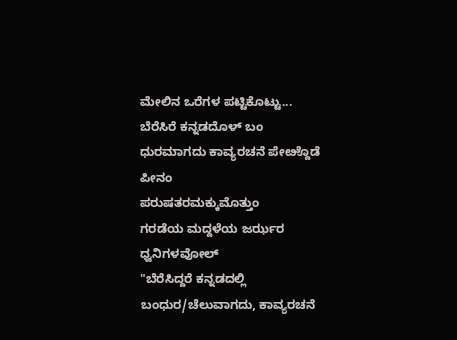ಮೇಲಿನ ಒರೆಗಳ ಪಟ್ಟಿಕೊಟ್ಟು...
ಬೆರೆಸಿರೆ ಕನ್ನಡದೊಳ್ ಬಂ
ಧುರಮಾಗದು ಕಾವ್ಯರಚನೆ ಪೇೞ್ದೊಡೆ ಪೀನಂ
ಪರುಷತರಮಕ್ಕುಮೊತ್ತುಂ
ಗರಡೆಯ ಮದ್ದಳೆಯ ಜರ್ಝರ ಧ್ವನಿಗಳವೋಲ್
"ಬೆರೆಸಿದ್ದರೆ ಕನ್ನಡದಲ್ಲಿ ಬಂಧುರ/ಚೆಲುವಾಗದು, ಕಾವ್ಯರಚನೆ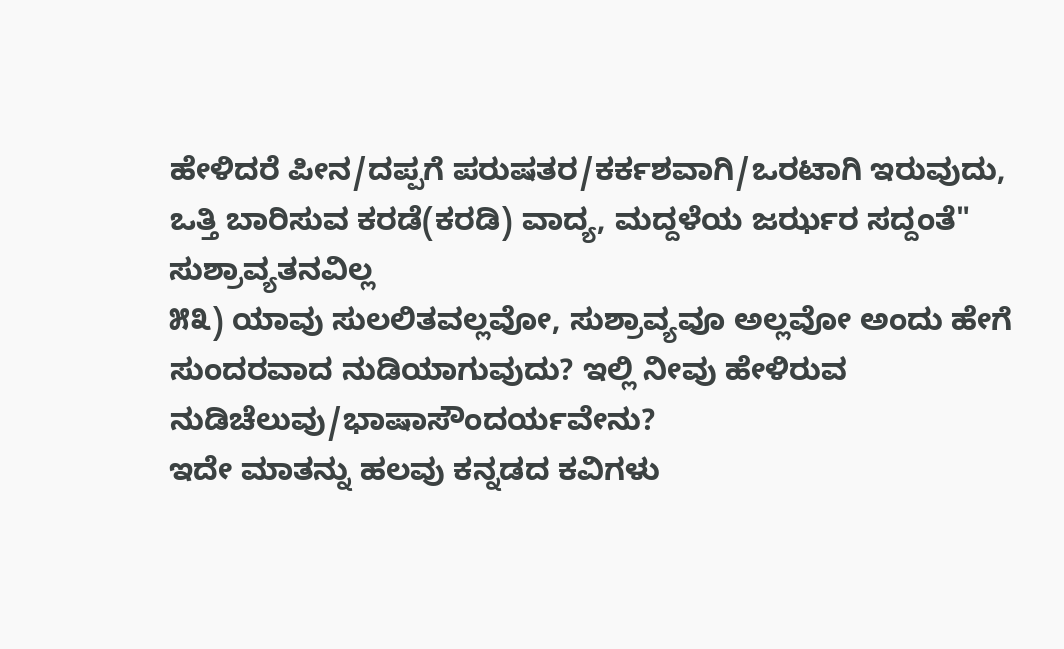ಹೇಳಿದರೆ ಪೀನ/ದಪ್ಪಗೆ ಪರುಷತರ/ಕರ್ಕಶವಾಗಿ/ಒರಟಾಗಿ ಇರುವುದು, ಒತ್ತಿ ಬಾರಿಸುವ ಕರಡೆ(ಕರಡಿ) ವಾದ್ಯ, ಮದ್ದಳೆಯ ಜರ್ಝರ ಸದ್ದಂತೆ"
ಸುಶ್ರಾವ್ಯತನವಿಲ್ಲ
೫೩) ಯಾವು ಸುಲಲಿತವಲ್ಲವೋ, ಸುಶ್ರಾವ್ಯವೂ ಅಲ್ಲವೋ ಅಂದು ಹೇಗೆ ಸುಂದರವಾದ ನುಡಿಯಾಗುವುದು? ಇಲ್ಲಿ ನೀವು ಹೇಳಿರುವ ನುಡಿಚೆಲುವು/ಭಾಷಾಸೌಂದರ್ಯವೇನು?
ಇದೇ ಮಾತನ್ನು ಹಲವು ಕನ್ನಡದ ಕವಿಗಳು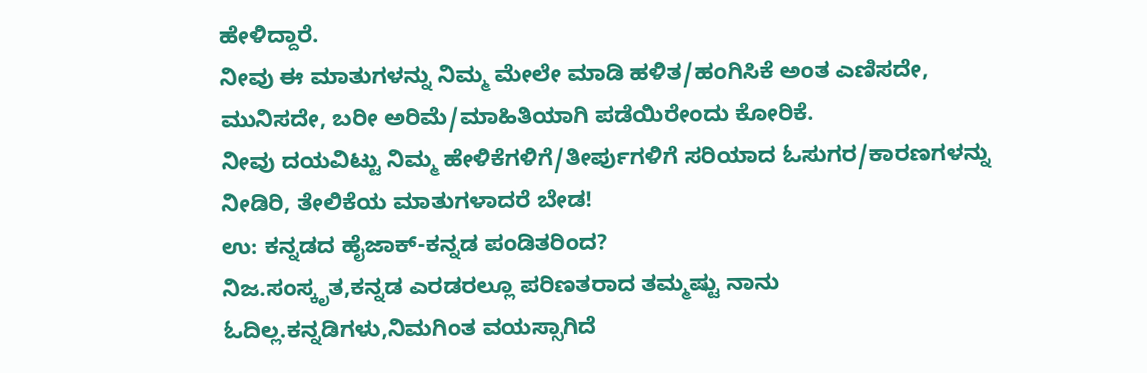ಹೇಳಿದ್ದಾರೆ.
ನೀವು ಈ ಮಾತುಗಳನ್ನು ನಿಮ್ಮ ಮೇಲೇ ಮಾಡಿ ಹಳಿತ/ಹಂಗಿಸಿಕೆ ಅಂತ ಎಣಿಸದೇ, ಮುನಿಸದೇ, ಬರೀ ಅರಿಮೆ/ಮಾಹಿತಿಯಾಗಿ ಪಡೆಯಿರೇಂದು ಕೋರಿಕೆ.
ನೀವು ದಯವಿಟ್ಟು ನಿಮ್ಮ ಹೇಳಿಕೆಗಳಿಗೆ/ತೀರ್ಪುಗಳಿಗೆ ಸರಿಯಾದ ಓಸುಗರ/ಕಾರಣಗಳನ್ನು ನೀಡಿರಿ, ತೇಲಿಕೆಯ ಮಾತುಗಳಾದರೆ ಬೇಡ!
ಉ: ಕನ್ನಡದ ಹೈಜಾಕ್-ಕನ್ನಡ ಪಂಡಿತರಿಂದ?
ನಿಜ.ಸಂಸ್ಕೃತ,ಕನ್ನಡ ಎರಡರಲ್ಲೂ ಪರಿಣತರಾದ ತಮ್ಮಷ್ಟು ನಾನು ಓದಿಲ್ಲ.ಕನ್ನಡಿಗಳು,ನಿಮಗಿಂತ ವಯಸ್ಸಾಗಿದೆ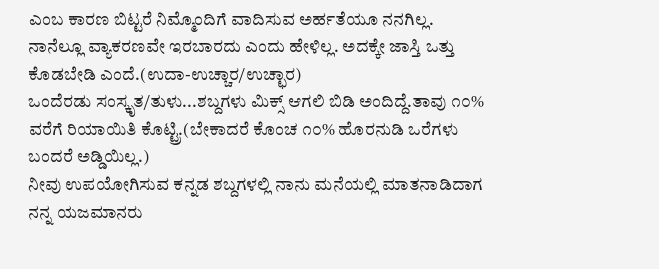ಎಂಬ ಕಾರಣ ಬಿಟ್ಟರೆ ನಿಮ್ಮೊಂದಿಗೆ ವಾದಿಸುವ ಅರ್ಹತೆಯೂ ನನಗಿಲ್ಲ.
ನಾನೆಲ್ಲೂ ವ್ಯಾಕರಣವೇ ಇರಬಾರದು ಎಂದು ಹೇಳಿಲ್ಲ. ಅದಕ್ಕೇ ಜಾಸ್ತಿ ಒತ್ತು ಕೊಡಬೇಡಿ ಎಂದೆ.(ಉದಾ-ಉಚ್ಚಾರ/ಉಚ್ಛಾರ)
ಒಂದೆರಡು ಸಂಸ್ಕೃತ/ತುಳು...ಶಬ್ದಗಳು ಮಿಕ್ಸ್ ಆಗಲಿ ಬಿಡಿ ಅಂದಿದ್ದೆ.ತಾವು ೧೦% ವರೆಗೆ ರಿಯಾಯಿತಿ ಕೊಟ್ಟ್ರಿ.(ಬೇಕಾದರೆ ಕೊಂಚ ೧೦% ಹೊರನುಡಿ ಒರೆಗಳು ಬಂದರೆ ಅಡ್ಡಿಯಿಲ್ಲ.)
ನೀವು ಉಪಯೋಗಿಸುವ ಕನ್ನಡ ಶಬ್ದಗಳಲ್ಲಿ ನಾನು ಮನೆಯಲ್ಲಿ ಮಾತನಾಡಿದಾಗ ನನ್ನ ಯಜಮಾನರು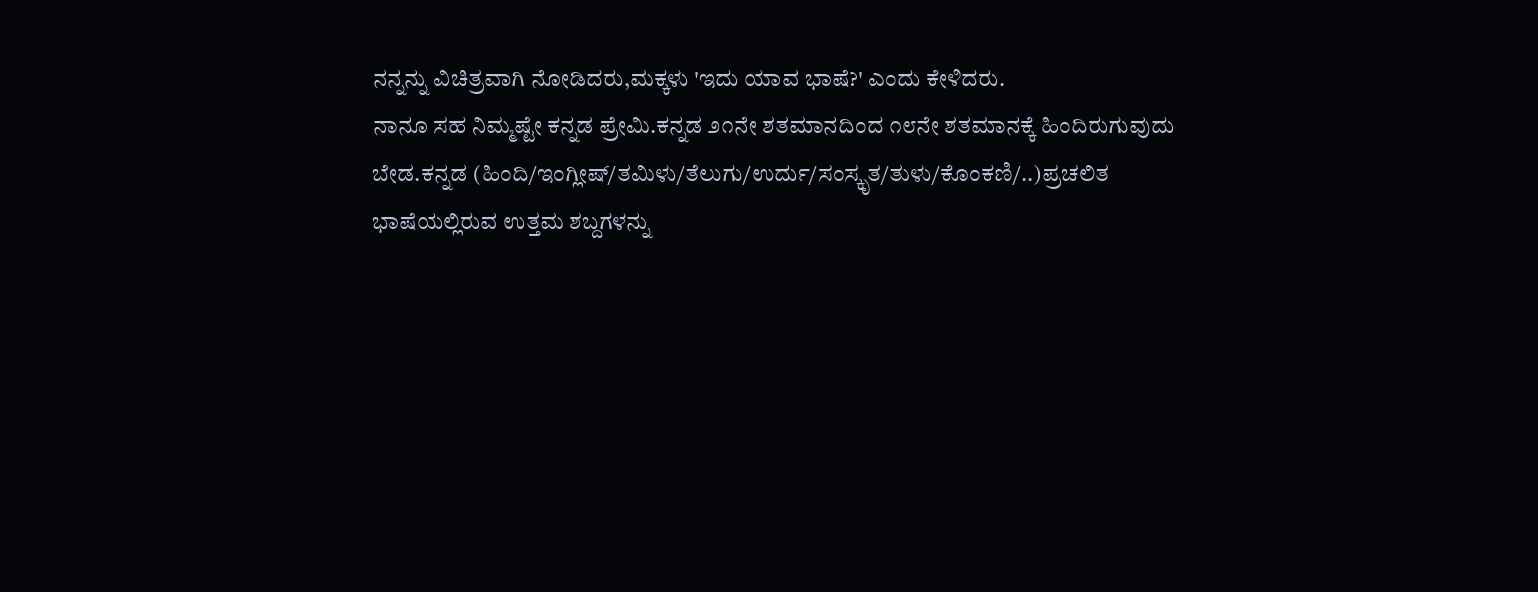ನನ್ನನ್ನು ವಿಚಿತ್ರವಾಗಿ ನೋಡಿದರು,ಮಕ್ಕಳು 'ಇದು ಯಾವ ಭಾಷೆ?' ಎಂದು ಕೇಳಿದರು.
ನಾನೂ ಸಹ ನಿಮ್ಮಷ್ಟೇ ಕನ್ನಡ ಪ್ರೇಮಿ.ಕನ್ನಡ ೨೧ನೇ ಶತಮಾನದಿಂದ ೧೮ನೇ ಶತಮಾನಕ್ಕೆ ಹಿಂದಿರುಗುವುದು ಬೇಡ.ಕನ್ನಡ (ಹಿಂದಿ/ಇಂಗ್ಲೀಷ್/ತಮಿಳು/ತೆಲುಗು/ಉರ್ದು/ಸಂಸ್ಕೃತ/ತುಳು/ಕೊಂಕಣಿ/..)ಪ್ರಚಲಿತ ಭಾಷೆಯಲ್ಲಿರುವ ಉತ್ತಮ ಶಬ್ದಗಳನ್ನು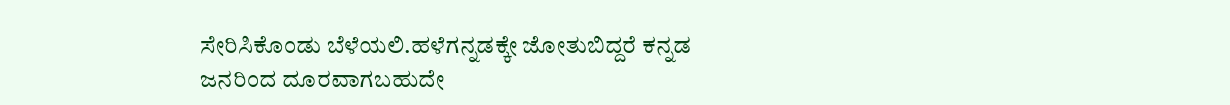ಸೇರಿಸಿಕೊಂಡು ಬೆಳೆಯಲಿ.ಹಳೆಗನ್ನಡಕ್ಕೇ ಜೋತುಬಿದ್ದರೆ ಕನ್ನಡ ಜನರಿಂದ ದೂರವಾಗಬಹುದೇ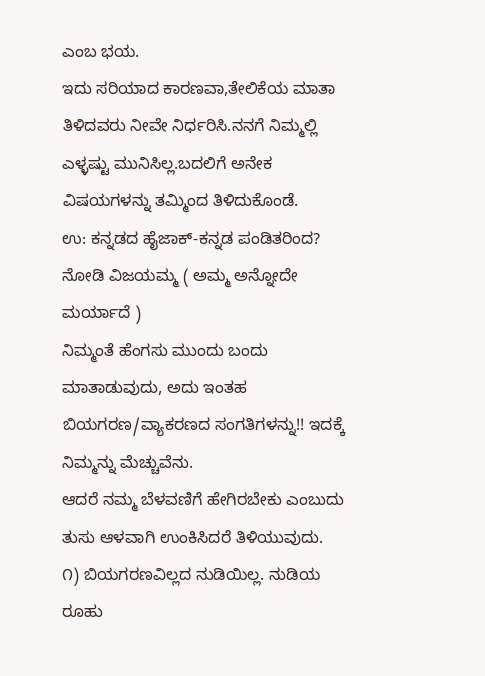ಎಂಬ ಭಯ.
ಇದು ಸರಿಯಾದ ಕಾರಣವಾ,ತೇಲಿಕೆಯ ಮಾತಾ ತಿಳಿದವರು ನೀವೇ ನಿರ್ಧರಿಸಿ.ನನಗೆ ನಿಮ್ಮಲ್ಲಿ ಎಳ್ಳಷ್ಟು ಮುನಿಸಿಲ್ಲ.ಬದಲಿಗೆ ಅನೇಕ ವಿಷಯಗಳನ್ನು ತಮ್ಮಿಂದ ತಿಳಿದುಕೊಂಡೆ.
ಉ: ಕನ್ನಡದ ಹೈಜಾಕ್-ಕನ್ನಡ ಪಂಡಿತರಿಂದ?
ನೋಡಿ ವಿಜಯಮ್ಮ ( ಅಮ್ಮ ಅನ್ನೋದೇ ಮರ್ಯಾದೆ )
ನಿಮ್ಮಂತೆ ಹೆಂಗಸು ಮುಂದು ಬಂದು ಮಾತಾಡುವುದು, ಅದು ಇಂತಹ ಬಿಯಗರಣ/ವ್ಯಾಕರಣದ ಸಂಗತಿಗಳನ್ನು!! ಇದಕ್ಕೆ ನಿಮ್ಮನ್ನು ಮೆಚ್ಚುವೆನು.
ಆದರೆ ನಮ್ಮ ಬೆಳವಣಿಗೆ ಹೇಗಿರಬೇಕು ಎಂಬುದು ತುಸು ಆಳವಾಗಿ ಉಂಕಿಸಿದರೆ ತಿಳಿಯುವುದು.
೧) ಬಿಯಗರಣವಿಲ್ಲದ ನುಡಿಯಿಲ್ಲ. ನುಡಿಯ ರೂಹು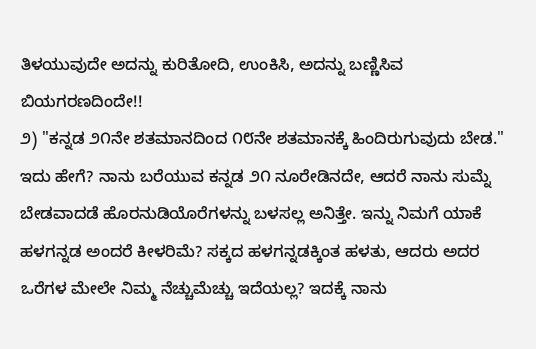ತಿಳಯುವುದೇ ಅದನ್ನು ಕುರಿತೋದಿ, ಉಂಕಿಸಿ, ಅದನ್ನು ಬಣ್ಣಿಸಿವ ಬಿಯಗರಣದಿಂದೇ!!
೨) "ಕನ್ನಡ ೨೧ನೇ ಶತಮಾನದಿಂದ ೧೮ನೇ ಶತಮಾನಕ್ಕೆ ಹಿಂದಿರುಗುವುದು ಬೇಡ." ಇದು ಹೇಗೆ? ನಾನು ಬರೆಯುವ ಕನ್ನಡ ೨೧ ನೂರೇಡಿನದೇ, ಆದರೆ ನಾನು ಸುಮ್ನೆ ಬೇಡವಾದಡೆ ಹೊರನುಡಿಯೊರೆಗಳನ್ನು ಬಳಸಲ್ಲ ಅನಿತ್ತೇ. ಇನ್ನು ನಿಮಗೆ ಯಾಕೆ ಹಳಗನ್ನಡ ಅಂದರೆ ಕೀಳರಿಮೆ? ಸಕ್ಕದ ಹಳಗನ್ನಡಕ್ಕಿಂತ ಹಳತು, ಆದರು ಅದರ ಒರೆಗಳ ಮೇಲೇ ನಿಮ್ಮ ನೆಚ್ಚುಮೆಚ್ಚು ಇದೆಯಲ್ಲ? ಇದಕ್ಕೆ ನಾನು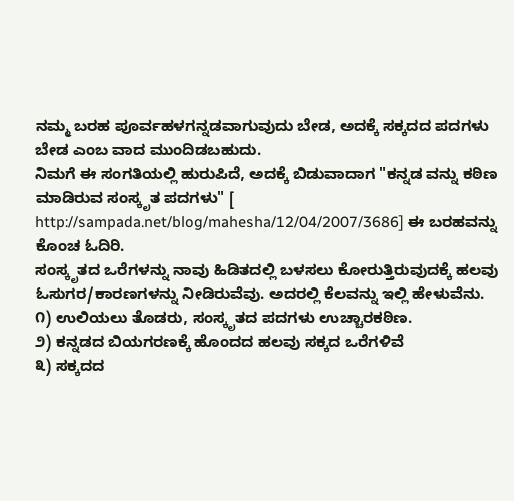ನಮ್ಮ ಬರಹ ಪೂರ್ವಹಳಗನ್ನಡವಾಗುವುದು ಬೇಡ, ಅದಕ್ಕೆ ಸಕ್ಕದದ ಪದಗಳು ಬೇಡ ಎಂಬ ವಾದ ಮುಂದಿಡಬಹುದು.
ನಿಮಗೆ ಈ ಸಂಗತಿಯಲ್ಲಿ ಹುರುಪಿದೆ, ಅದಕ್ಕೆ ಬಿಡುವಾದಾಗ "ಕನ್ನಡ ವನ್ನು ಕಠಿಣ ಮಾಡಿರುವ ಸಂಸ್ಕೃತ ಪದಗಳು" [ http://sampada.net/blog/mahesha/12/04/2007/3686] ಈ ಬರಹವನ್ನು ಕೊಂಚ ಓದಿರಿ.
ಸಂಸ್ಕೃತದ ಒರೆಗಳನ್ನು ನಾವು ಹಿಡಿತದಲ್ಲಿ ಬಳಸಲು ಕೋರುತ್ತಿರುವುದಕ್ಕೆ ಹಲವು ಓಸುಗರ/ಕಾರಣಗಳನ್ನು ನೀಡಿರುವೆವು. ಅದರಲ್ಲಿ ಕೆಲವನ್ನು ಇಲ್ಲಿ ಹೇಳುವೆನು.
೧) ಉಲಿಯಲು ತೊಡರು, ಸಂಸ್ಕೃತದ ಪದಗಳು ಉಚ್ಚಾರಕಠಿಣ.
೨) ಕನ್ನಡದ ಬಿಯಗರಣಕ್ಕೆ ಹೊಂದದ ಹಲವು ಸಕ್ಕದ ಒರೆಗಳಿವೆ
೩) ಸಕ್ಕದದ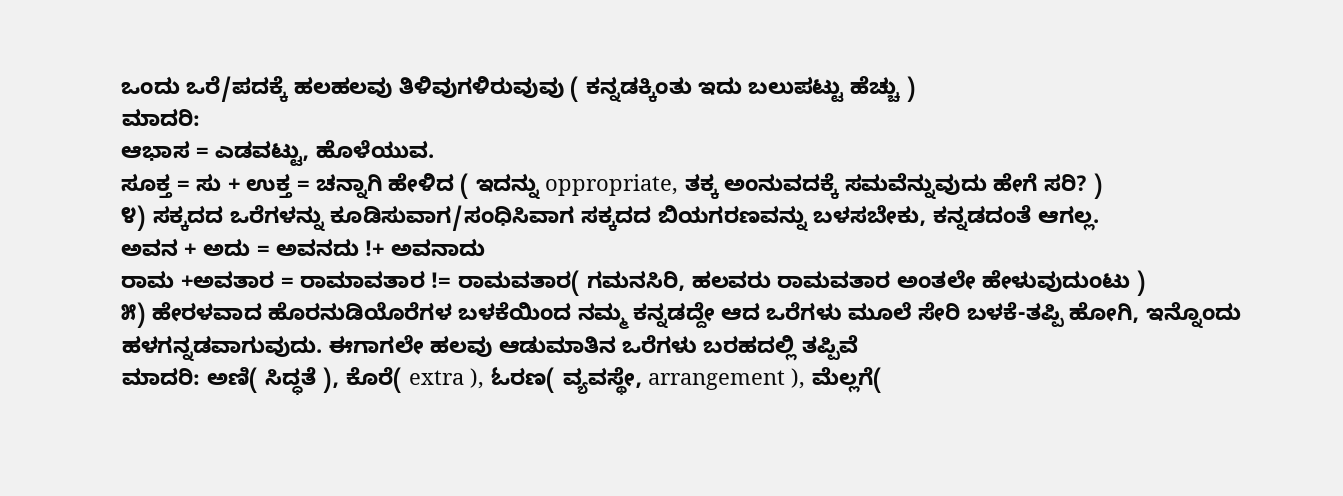ಒಂದು ಒರೆ/ಪದಕ್ಕೆ ಹಲಹಲವು ತಿಳಿವುಗಳಿರುವುವು ( ಕನ್ನಡಕ್ಕಿಂತು ಇದು ಬಲುಪಟ್ಟು ಹೆಚ್ಚು )
ಮಾದರಿ:
ಆಭಾಸ = ಎಡವಟ್ಟು, ಹೊಳೆಯುವ.
ಸೂಕ್ತ = ಸು + ಉಕ್ತ = ಚನ್ನಾಗಿ ಹೇಳಿದ ( ಇದನ್ನು oppropriate, ತಕ್ಕ ಅಂನುವದಕ್ಕೆ ಸಮವೆನ್ನುವುದು ಹೇಗೆ ಸರಿ? )
೪) ಸಕ್ಕದದ ಒರೆಗಳನ್ನು ಕೂಡಿಸುವಾಗ/ಸಂಧಿಸಿವಾಗ ಸಕ್ಕದದ ಬಿಯಗರಣವನ್ನು ಬಳಸಬೇಕು, ಕನ್ನಡದಂತೆ ಆಗಲ್ಲ.
ಅವನ + ಅದು = ಅವನದು !+ ಅವನಾದು
ರಾಮ +ಅವತಾರ = ರಾಮಾವತಾರ != ರಾಮವತಾರ( ಗಮನಸಿರಿ, ಹಲವರು ರಾಮವತಾರ ಅಂತಲೇ ಹೇಳುವುದುಂಟು )
೫) ಹೇರಳವಾದ ಹೊರನುಡಿಯೊರೆಗಳ ಬಳಕೆಯಿಂದ ನಮ್ಮ ಕನ್ನಡದ್ದೇ ಆದ ಒರೆಗಳು ಮೂಲೆ ಸೇರಿ ಬಳಕೆ-ತಪ್ಪಿ ಹೋಗಿ, ಇನ್ನೊಂದು ಹಳಗನ್ನಡವಾಗುವುದು. ಈಗಾಗಲೇ ಹಲವು ಆಡುಮಾತಿನ ಒರೆಗಳು ಬರಹದಲ್ಲಿ ತಪ್ಪಿವೆ
ಮಾದರಿ: ಅಣಿ( ಸಿದ್ಧತೆ ), ಕೊರೆ( extra ), ಓರಣ( ವ್ಯವಸ್ಥೇ, arrangement ), ಮೆಲ್ಲಗೆ(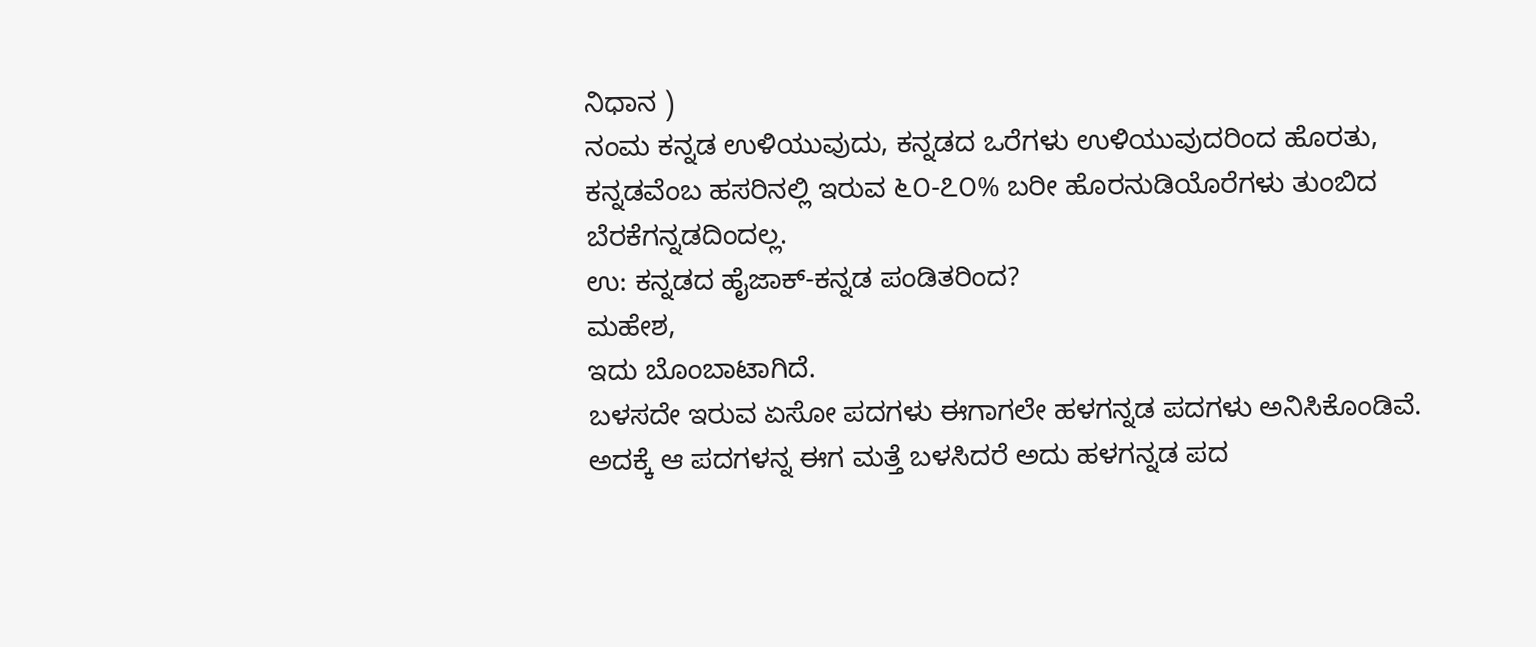ನಿಧಾನ )
ನಂಮ ಕನ್ನಡ ಉಳಿಯುವುದು, ಕನ್ನಡದ ಒರೆಗಳು ಉಳಿಯುವುದರಿಂದ ಹೊರತು, ಕನ್ನಡವೆಂಬ ಹಸರಿನಲ್ಲಿ ಇರುವ ೬೦-೭೦% ಬರೀ ಹೊರನುಡಿಯೊರೆಗಳು ತುಂಬಿದ ಬೆರಕೆಗನ್ನಡದಿಂದಲ್ಲ.
ಉ: ಕನ್ನಡದ ಹೈಜಾಕ್-ಕನ್ನಡ ಪಂಡಿತರಿಂದ?
ಮಹೇಶ,
ಇದು ಬೊಂಬಾಟಾಗಿದೆ.
ಬಳಸದೇ ಇರುವ ಏಸೋ ಪದಗಳು ಈಗಾಗಲೇ ಹಳಗನ್ನಡ ಪದಗಳು ಅನಿಸಿಕೊಂಡಿವೆ. ಅದಕ್ಕೆ ಆ ಪದಗಳನ್ನ ಈಗ ಮತ್ತೆ ಬಳಸಿದರೆ ಅದು ಹಳಗನ್ನಡ ಪದ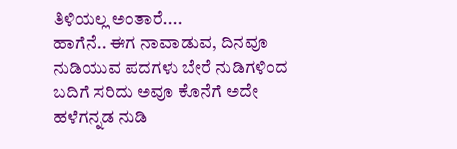ತಿಳಿಯಲ್ಲ ಅಂತಾರೆ....
ಹಾಗೆನೆ.. ಈಗ ನಾವಾಡುವ, ದಿನವೂ ನುಡಿಯುವ ಪದಗಳು ಬೇರೆ ನುಡಿಗಳಿಂದ ಬದಿಗೆ ಸರಿದು ಅವೂ ಕೊನೆಗೆ ಅದೇ ಹಳೆಗನ್ನಡ ನುಡಿ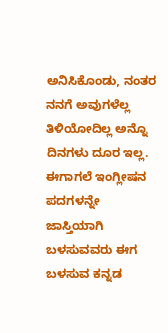ಅನಿಸಿಕೊಂಡು, ನಂತರ ನನಗೆ ಅವುಗಳೆಲ್ಲ ತಿಳಿಯೋದಿಲ್ಲ ಅನ್ನೊ ದಿನಗಳು ದೂರ ಇಲ್ಲ.
ಈಗಾಗಲೆ ಇಂಗ್ಲೀಷನ ಪದಗಳನ್ನೇ ಜಾಸ್ತಿಯಾಗಿ ಬಳಸುವವರು ಈಗ ಬಳಸುವ ಕನ್ನಡ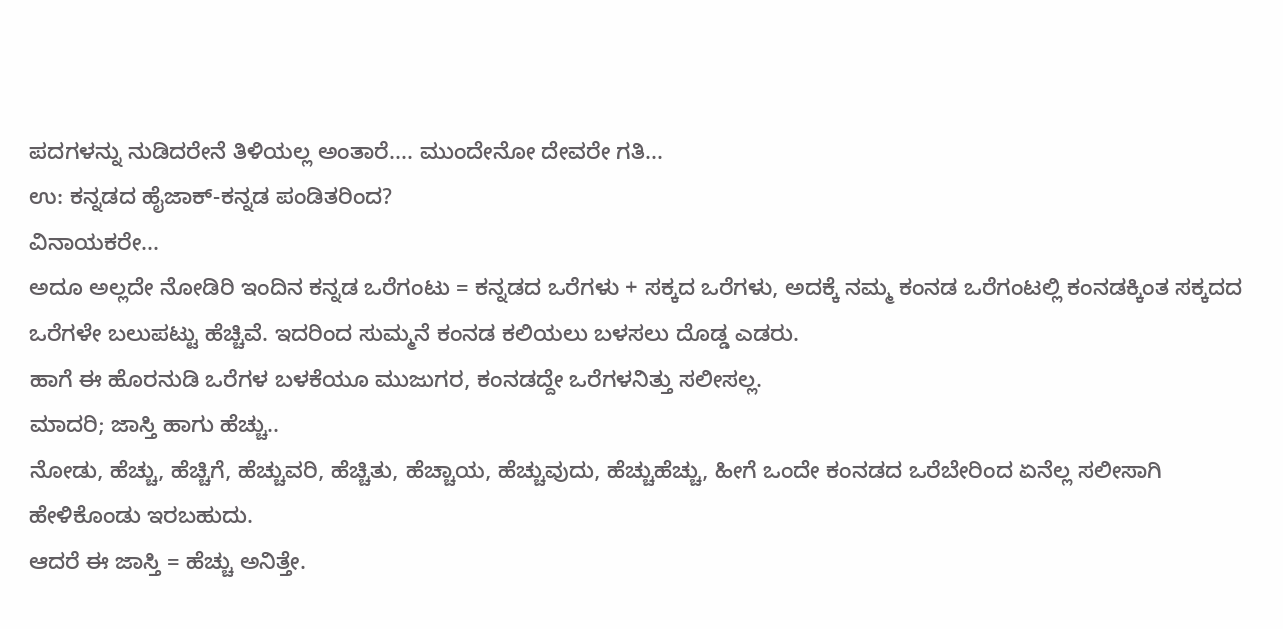ಪದಗಳನ್ನು ನುಡಿದರೇನೆ ತಿಳಿಯಲ್ಲ ಅಂತಾರೆ.... ಮುಂದೇನೋ ದೇವರೇ ಗತಿ...
ಉ: ಕನ್ನಡದ ಹೈಜಾಕ್-ಕನ್ನಡ ಪಂಡಿತರಿಂದ?
ವಿನಾಯಕರೇ...
ಅದೂ ಅಲ್ಲದೇ ನೋಡಿರಿ ಇಂದಿನ ಕನ್ನಡ ಒರೆಗಂಟು = ಕನ್ನಡದ ಒರೆಗಳು + ಸಕ್ಕದ ಒರೆಗಳು, ಅದಕ್ಕೆ ನಮ್ಮ ಕಂನಡ ಒರೆಗಂಟಲ್ಲಿ ಕಂನಡಕ್ಕಿಂತ ಸಕ್ಕದದ ಒರೆಗಳೇ ಬಲುಪಟ್ಟು ಹೆಚ್ಚಿವೆ. ಇದರಿಂದ ಸುಮ್ಮನೆ ಕಂನಡ ಕಲಿಯಲು ಬಳಸಲು ದೊಡ್ಡ ಎಡರು.
ಹಾಗೆ ಈ ಹೊರನುಡಿ ಒರೆಗಳ ಬಳಕೆಯೂ ಮುಜುಗರ, ಕಂನಡದ್ದೇ ಒರೆಗಳನಿತ್ತು ಸಲೀಸಲ್ಲ.
ಮಾದರಿ; ಜಾಸ್ತಿ ಹಾಗು ಹೆಚ್ಚು..
ನೋಡು, ಹೆಚ್ಚು, ಹೆಚ್ಚಿಗೆ, ಹೆಚ್ಚುವರಿ, ಹೆಚ್ಚಿತು, ಹೆಚ್ಚಾಯ, ಹೆಚ್ಚುವುದು, ಹೆಚ್ಚುಹೆಚ್ಚು, ಹೀಗೆ ಒಂದೇ ಕಂನಡದ ಒರೆಬೇರಿಂದ ಏನೆಲ್ಲ ಸಲೀಸಾಗಿ ಹೇಳಿಕೊಂಡು ಇರಬಹುದು.
ಆದರೆ ಈ ಜಾಸ್ತಿ = ಹೆಚ್ಚು ಅನಿತ್ತೇ.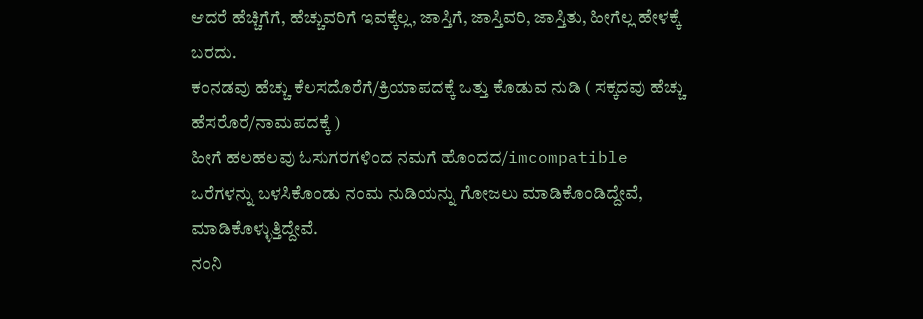ಆದರೆ ಹೆಚ್ಚಿಗೆಗೆ, ಹೆಚ್ಚುವರಿಗೆ ಇವಕ್ಕೆಲ್ಲ, ಜಾಸ್ತಿಗೆ, ಜಾಸ್ತಿವರಿ, ಜಾಸ್ತಿತು, ಹೀಗೆಲ್ಲ ಹೇಳಕ್ಕೆ ಬರದು.
ಕಂನಡವು ಹೆಚ್ಚು ಕೆಲಸದೊರೆಗೆ/ಕ್ರಿಯಾಪದಕ್ಕೆ ಒತ್ತು ಕೊಡುವ ನುಡಿ ( ಸಕ್ಕದವು ಹೆಚ್ಚು ಹೆಸರೊರೆ/ನಾಮಪದಕ್ಕೆ )
ಹೀಗೆ ಹಲಹಲವು ಓಸುಗರಗಳಿಂದ ನಮಗೆ ಹೊಂದದ/imcompatible ಒರೆಗಳನ್ನು ಬಳಸಿಕೊಂಡು ನಂಮ ನುಡಿಯನ್ನು ಗೋಜಲು ಮಾಡಿಕೊಂಡಿದ್ದೇವೆ, ಮಾಡಿಕೊಳ್ಳುತ್ತಿದ್ದೇವೆ.
ನಂನಿ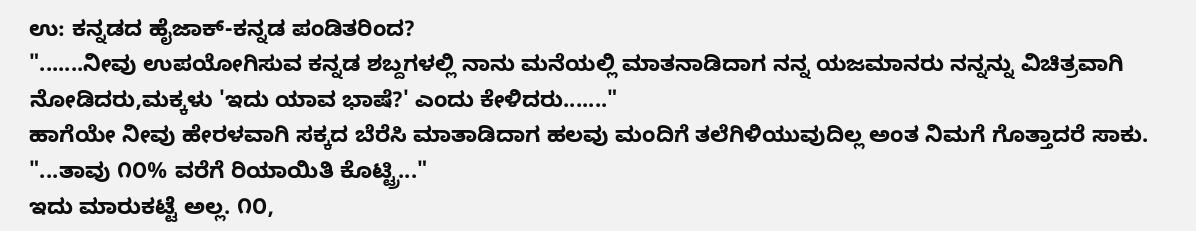ಉ: ಕನ್ನಡದ ಹೈಜಾಕ್-ಕನ್ನಡ ಪಂಡಿತರಿಂದ?
".......ನೀವು ಉಪಯೋಗಿಸುವ ಕನ್ನಡ ಶಬ್ದಗಳಲ್ಲಿ ನಾನು ಮನೆಯಲ್ಲಿ ಮಾತನಾಡಿದಾಗ ನನ್ನ ಯಜಮಾನರು ನನ್ನನ್ನು ವಿಚಿತ್ರವಾಗಿ ನೋಡಿದರು,ಮಕ್ಕಳು 'ಇದು ಯಾವ ಭಾಷೆ?' ಎಂದು ಕೇಳಿದರು......."
ಹಾಗೆಯೇ ನೀವು ಹೇರಳವಾಗಿ ಸಕ್ಕದ ಬೆರೆಸಿ ಮಾತಾಡಿದಾಗ ಹಲವು ಮಂದಿಗೆ ತಲೆಗಿಳಿಯುವುದಿಲ್ಲ ಅಂತ ನಿಮಗೆ ಗೊತ್ತಾದರೆ ಸಾಕು.
"...ತಾವು ೧೦% ವರೆಗೆ ರಿಯಾಯಿತಿ ಕೊಟ್ಟ್ರಿ..."
ಇದು ಮಾರುಕಟ್ಟೆ ಅಲ್ಲ. ೧೦,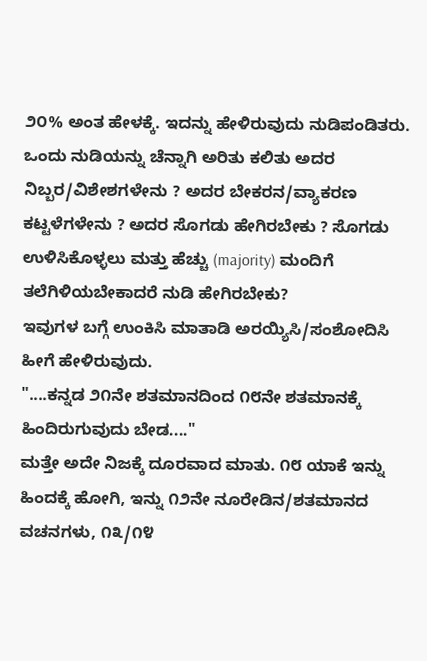೨೦% ಅಂತ ಹೇಳಕ್ಕೆ. ಇದನ್ನು ಹೇಳಿರುವುದು ನುಡಿಪಂಡಿತರು. ಒಂದು ನುಡಿಯನ್ನು ಚೆನ್ನಾಗಿ ಅರಿತು ಕಲಿತು ಅದರ ನಿಬ್ಬರ/ವಿಶೇಶಗಳೇನು ? ಅದರ ಬೇಕರನ/ವ್ಯಾಕರಣ ಕಟ್ಟಳೆಗಳೇನು ? ಅದರ ಸೊಗಡು ಹೇಗಿರಬೇಕು ? ಸೊಗಡು ಉಳಿಸಿಕೊಳ್ಳಲು ಮತ್ತು ಹೆಚ್ಚು (majority) ಮಂದಿಗೆ ತಲೆಗಿಳಿಯಬೇಕಾದರೆ ನುಡಿ ಹೇಗಿರಬೇಕು?
ಇವುಗಳ ಬಗ್ಗೆ ಉಂಕಿಸಿ ಮಾತಾಡಿ ಅರಯ್ಯಿಸಿ/ಸಂಶೋದಿಸಿ ಹೀಗೆ ಹೇಳಿರುವುದು.
"....ಕನ್ನಡ ೨೧ನೇ ಶತಮಾನದಿಂದ ೧೮ನೇ ಶತಮಾನಕ್ಕೆ ಹಿಂದಿರುಗುವುದು ಬೇಡ...."
ಮತ್ತೇ ಅದೇ ನಿಜಕ್ಕೆ ದೂರವಾದ ಮಾತು. ೧೮ ಯಾಕೆ ಇನ್ನು ಹಿಂದಕ್ಕೆ ಹೋಗಿ, ಇನ್ನು ೧೨ನೇ ನೂರೇಡಿನ/ಶತಮಾನದ ವಚನಗಳು, ೧೩/೧೪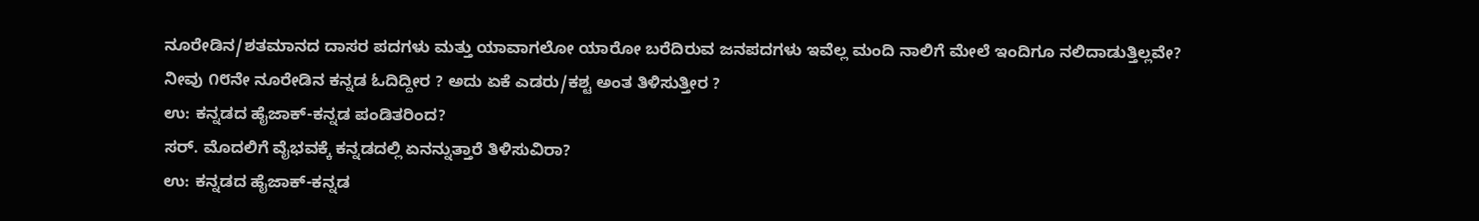ನೂರೇಡಿನ/ಶತಮಾನದ ದಾಸರ ಪದಗಳು ಮತ್ತು ಯಾವಾಗಲೋ ಯಾರೋ ಬರೆದಿರುವ ಜನಪದಗಳು ಇವೆಲ್ಲ ಮಂದಿ ನಾಲಿಗೆ ಮೇಲೆ ಇಂದಿಗೂ ನಲಿದಾಡುತ್ತಿಲ್ಲವೇ?
ನೀವು ೧೮ನೇ ನೂರೇಡಿನ ಕನ್ನಡ ಓದಿದ್ದೀರ ? ಅದು ಏಕೆ ಎಡರು/ಕಶ್ಟ ಅಂತ ತಿಳಿಸುತ್ತೀರ ?
ಉ: ಕನ್ನಡದ ಹೈಜಾಕ್-ಕನ್ನಡ ಪಂಡಿತರಿಂದ?
ಸರ್. ಮೊದಲಿಗೆ ವೈಭವಕ್ಕೆ ಕನ್ನಡದಲ್ಲಿ ಏನನ್ನುತ್ತಾರೆ ತಿಳಿಸುವಿರಾ?
ಉ: ಕನ್ನಡದ ಹೈಜಾಕ್-ಕನ್ನಡ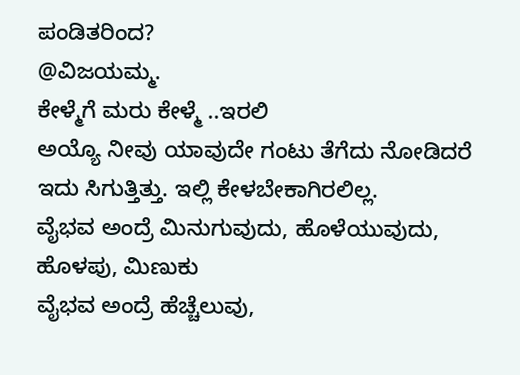ಪಂಡಿತರಿಂದ?
@ವಿಜಯಮ್ಮ.
ಕೇಳ್ಮೆಗೆ ಮರು ಕೇಳ್ಮೆ ..ಇರಲಿ
ಅಯ್ಯೊ ನೀವು ಯಾವುದೇ ಗಂಟು ತೆಗೆದು ನೋಡಿದರೆ ಇದು ಸಿಗುತ್ತಿತ್ತು. ಇಲ್ಲಿ ಕೇಳಬೇಕಾಗಿರಲಿಲ್ಲ.
ವೈಭವ ಅಂದ್ರೆ ಮಿನುಗುವುದು, ಹೊಳೆಯುವುದು, ಹೊಳಪು, ಮಿಣುಕು
ವೈಭವ ಅಂದ್ರೆ ಹೆಚ್ಚೆಲುವು,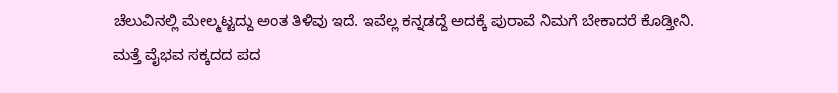ಚೆಲುವಿನಲ್ಲಿ ಮೇಲ್ಮಟ್ಟದ್ದು ಅಂತ ತಿಳಿವು ಇದೆ. ಇವೆಲ್ಲ ಕನ್ನಡದ್ದೆ ಅದಕ್ಕೆ ಪುರಾವೆ ನಿಮಗೆ ಬೇಕಾದರೆ ಕೊಡ್ತೀನಿ.
ಮತ್ತೆ ವೈಭವ ಸಕ್ಕದದ ಪದ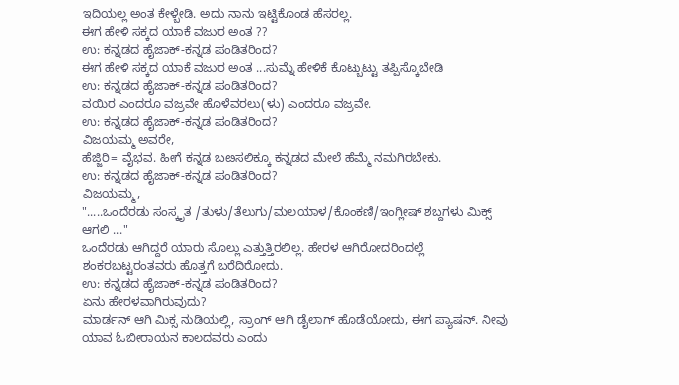ಇದಿಯಲ್ಲ ಅಂತ ಕೇಳ್ಬೇಡಿ. ಅದು ನಾನು ಇಟ್ಟಿಕೊಂಡ ಹೆಸರಲ್ಲ.
ಈಗ ಹೇಳಿ ಸಕ್ಕದ ಯಾಕೆ ವಜುರ ಅಂತ ??
ಉ: ಕನ್ನಡದ ಹೈಜಾಕ್-ಕನ್ನಡ ಪಂಡಿತರಿಂದ?
ಈಗ ಹೇಳಿ ಸಕ್ಕದ ಯಾಕೆ ವಜುರ ಅಂತ ...ಸುಮ್ನೆ ಹೇಳಿಕೆ ಕೊಟ್ಬುಟ್ಟು ತಪ್ಪಿಸ್ಕೊಬೇಡಿ
ಉ: ಕನ್ನಡದ ಹೈಜಾಕ್-ಕನ್ನಡ ಪಂಡಿತರಿಂದ?
ವಯಿರ ಎಂದರೂ ವಜ್ರವೇ ಹೊಳೆವರಲು(ಳು) ಎಂದರೂ ವಜ್ರವೇ.
ಉ: ಕನ್ನಡದ ಹೈಜಾಕ್-ಕನ್ನಡ ಪಂಡಿತರಿಂದ?
ವಿಜಯಮ್ಮ ಅವರೇ,
ಹೆಜ್ಜಿರಿ= ವೈಭವ. ಹೀಗೆ ಕನ್ನಡ ಬೞಸಲಿಕ್ಕೂ ಕನ್ನಡದ ಮೇಲೆ ಹೆಮ್ಮೆ ನಮಗಿರಬೇಕು.
ಉ: ಕನ್ನಡದ ಹೈಜಾಕ್-ಕನ್ನಡ ಪಂಡಿತರಿಂದ?
ವಿಜಯಮ್ಮ,
".....ಒಂದೆರಡು ಸಂಸ್ಕೃತ /ತುಳು/ತೆಲುಗು/ಮಲಯಾಳ/ಕೊಂಕಣಿ/ಇಂಗ್ಲೀಷ್ ಶಬ್ದಗಳು ಮಿಕ್ಸ್ ಆಗಲಿ ..."
ಒಂದೆರಡು ಆಗಿದ್ದರೆ ಯಾರು ಸೊಲ್ಲು ಎತ್ತುತ್ತಿರಲಿಲ್ಲ. ಹೇರಳ ಆಗಿರೋದರಿಂದಲ್ಲೆ ಶಂಕರಬಟ್ಟರಂತವರು ಹೊತ್ತಗೆ ಬರೆದಿರೋದು.
ಉ: ಕನ್ನಡದ ಹೈಜಾಕ್-ಕನ್ನಡ ಪಂಡಿತರಿಂದ?
ಏನು ಹೇರಳವಾಗಿರುವುದು?
ಮಾರ್ಡನ್ ಆಗಿ ಮಿಕ್ಸ ನುಡಿಯಲ್ಲಿ, ಸ್ರಾಂಗ್ ಆಗಿ ಡೈಲಾಗ್ ಹೊಡೆಯೋದು, ಈಗ ಪ್ಯಾಷನ್. ನೀವು ಯಾವ ಓಬೀರಾಯನ ಕಾಲದವರು ಎಂದು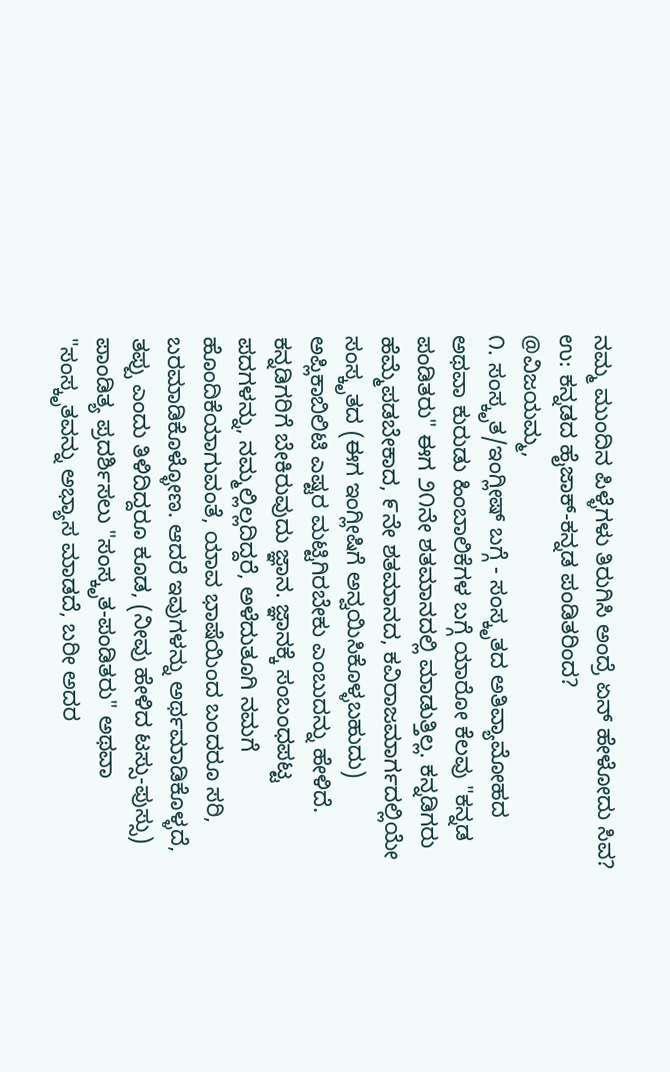ನಮ್ಮ ಮುಂದಿನ ಪಿಳ್ಳೆಗಳು ತಿರುಗಿಸಿ ಅಂದ್ರೆ ಏನ್ ಹೇಳೋದು ಸಿವ?
ಉ: ಕನ್ನಡದ ಹೈಜಾಕ್-ಕನ್ನಡ ಪಂಡಿತರಿಂದ?
@ವಿಜಯಮ್ಮ,
೧. ಸಂಸ್ಕೃತ/ಇಂಗ್ಲೀಷ್ ಬಗ್ಗೆ - ಸಂಸ್ಕೃತದ ಅತಿವ್ಯಾಮೋಹದ ಅಥವಾ ಕುರುಡು ಹಿಂಬಾಲಿಕೆಗಳ ಬಗ್ಗೆ ಯಾರೋ ಕೆಲವು "ಕನ್ನಡ ಪಂಡಿತರು" ಈಗ ೨೧ನೇ ಶತಮಾನದಲ್ಲಿ ಮಾಡುತ್ತಿಲ್ಲ. ಕನ್ನಡಿಗರು ಹೆಮ್ಮೆಪಡಬೇಕಾದ, ೯ನೇ ಶತಮಾನದ, ಕವಿರಾಜಮಾರ್ಗದಲ್ಲಿಯೇ ಸಂಸ್ಕೃತದ (ಈಗ ಇಂಗ್ಲೀಷಿಗೆ ಅನ್ವಯಿಸಿಕೊಳ್ಳಬಹುದು) ಅಪ್ಲಿಕಾಬಿಲಿಟಿ ಎಷ್ಟರ ಮಟ್ಟಿಗಿರಬೇಕು ಎಂಬುದನ್ನು ಹೇಳಿದೆ. ಕನ್ನಡಿಗರಿಗೆ ಬೇಕಿರುವುದು ಜ್ಞಾನ. ಜ್ಞಾನಕ್ಕೆ ಸಂಬಂಧಪಟ್ಟ ಪದಗಳನ್ನು, ನಮ್ಮಲ್ಲಿಲ್ಲದಿದ್ದರೆ, ಅಳೆದುತೂಗಿ ನಮಗೆ ಹೊಂದಿಕೆಯಾಗುವಂತೆ, ಯಾವ ಭಾಷೆಯಿಂದ ಬಂದರೂ ಸರಿ, ಬರಮಾಡಿಕೊಳ್ಳೋಣ. ಆದರೆ ಇವುಗಳನ್ನು ಅರ್ಥಮಾಡಿಕೊಳ್ಳದೆ, ತಪ್ಪು ಎಂದು ತಿಳಿದಿದ್ದರೂ ಕೂಡ, (ನೀವು ಹೇಳಿದ ಟಸ್ಸು-ಪುಸ್ಸು) ಪಾಂಡಿತ್ಯ ಪ್ರದರ್ಶಿಸಲು "ಸಂಸ್ಕೃತ-ಪಂಡಿತರು" ಅಥವಾ "ಸಂಸ್ಕೃತವನ್ನು ಅಭ್ಯಾಸ ಮಾಡದೆ, ಬರೀ ಅದರ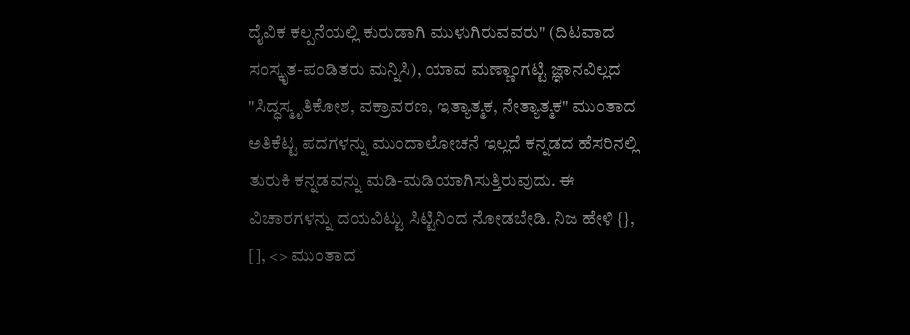ದೈವಿಕ ಕಲ್ಪನೆಯಲ್ಲಿ ಕುರುಡಾಗಿ ಮುಳುಗಿರುವವರು" (ದಿಟವಾದ ಸಂಸ್ಕೃತ-ಪಂಡಿತರು ಮನ್ನಿಸಿ), ಯಾವ ಮಣ್ಣಾಂಗಟ್ಟಿ ಜ್ಞಾನವಿಲ್ಲದ "ಸಿದ್ಧಸ್ಮೃತಿಕೋಶ, ವಕ್ರಾವರಣ, ಇತ್ಯಾತ್ಮಕ, ನೇತ್ಯಾತ್ಮಕ" ಮುಂತಾದ ಅತಿಕೆಟ್ಟ ಪದಗಳನ್ನು ಮುಂದಾಲೋಚನೆ ಇಲ್ಲದೆ ಕನ್ನಡದ ಹೆಸರಿನಲ್ಲಿ ತುರುಕಿ ಕನ್ನಡವನ್ನು ಮಡಿ-ಮಡಿಯಾಗಿಸುತ್ತಿರುವುದು. ಈ ವಿಚಾರಗಳನ್ನು ದಯವಿಟ್ಟು ಸಿಟ್ಟಿನಿಂದ ನೋಡಬೇಡಿ. ನಿಜ ಹೇಳಿ {}, [], <> ಮುಂತಾದ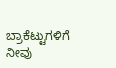ಬ್ರಾಕೆಟ್ಟುಗಳಿಗೆ ನೀವು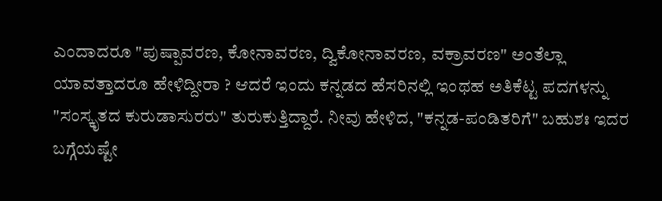ಎಂದಾದರೂ "ಪುಷ್ಪಾವರಣ, ಕೋನಾವರಣ, ದ್ವಿಕೋನಾವರಣ, ವಕ್ರಾವರಣ" ಅಂತೆಲ್ಲಾ ಯಾವತ್ತಾದರೂ ಹೇಳಿದ್ದೀರಾ ? ಆದರೆ ಇಂದು ಕನ್ನಡದ ಹೆಸರಿನಲ್ಲಿ ಇಂಥಹ ಅತಿಕೆಟ್ಟ ಪದಗಳನ್ನು "ಸಂಸ್ಕೃತದ ಕುರುಡಾಸುರರು" ತುರುಕುತ್ತಿದ್ದಾರೆ. ನೀವು ಹೇಳಿದ, "ಕನ್ನಡ-ಪಂಡಿತರಿಗೆ" ಬಹುಶಃ ಇದರ ಬಗ್ಗೆಯಷ್ಟೇ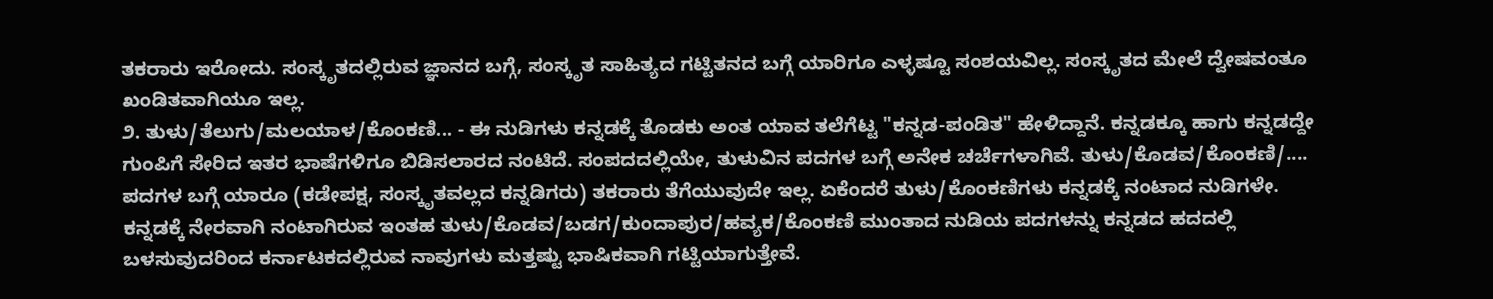ತಕರಾರು ಇರೋದು. ಸಂಸ್ಕೃತದಲ್ಲಿರುವ ಜ್ಞಾನದ ಬಗ್ಗೆ, ಸಂಸ್ಕೃತ ಸಾಹಿತ್ಯದ ಗಟ್ಟಿತನದ ಬಗ್ಗೆ ಯಾರಿಗೂ ಎಳ್ಳಷ್ಟೂ ಸಂಶಯವಿಲ್ಲ. ಸಂಸ್ಕೃತದ ಮೇಲೆ ದ್ವೇಷವಂತೂ ಖಂಡಿತವಾಗಿಯೂ ಇಲ್ಲ.
೨. ತುಳು/ತೆಲುಗು/ಮಲಯಾಳ/ಕೊಂಕಣಿ... - ಈ ನುಡಿಗಳು ಕನ್ನಡಕ್ಕೆ ತೊಡಕು ಅಂತ ಯಾವ ತಲೆಗೆಟ್ಟ "ಕನ್ನಡ-ಪಂಡಿತ" ಹೇಳಿದ್ದಾನೆ. ಕನ್ನಡಕ್ಕೂ ಹಾಗು ಕನ್ನಡದ್ದೇ ಗುಂಪಿಗೆ ಸೇರಿದ ಇತರ ಭಾಷೆಗಳಿಗೂ ಬಿಡಿಸಲಾರದ ನಂಟಿದೆ. ಸಂಪದದಲ್ಲಿಯೇ, ತುಳುವಿನ ಪದಗಳ ಬಗ್ಗೆ ಅನೇಕ ಚರ್ಚೆಗಳಾಗಿವೆ. ತುಳು/ಕೊಡವ/ಕೊಂಕಣಿ/.... ಪದಗಳ ಬಗ್ಗೆ ಯಾರೂ (ಕಡೇಪಕ್ಷ, ಸಂಸ್ಕೃತವಲ್ಲದ ಕನ್ನಡಿಗರು) ತಕರಾರು ತೆಗೆಯುವುದೇ ಇಲ್ಲ. ಏಕೆಂದರೆ ತುಳು/ಕೊಂಕಣಿಗಳು ಕನ್ನಡಕ್ಕೆ ನಂಟಾದ ನುಡಿಗಳೇ. ಕನ್ನಡಕ್ಕೆ ನೇರವಾಗಿ ನಂಟಾಗಿರುವ ಇಂತಹ ತುಳು/ಕೊಡವ/ಬಡಗ/ಕುಂದಾಪುರ/ಹವ್ಯಕ/ಕೊಂಕಣಿ ಮುಂತಾದ ನುಡಿಯ ಪದಗಳನ್ನು ಕನ್ನಡದ ಹದದಲ್ಲಿ ಬಳಸುವುದರಿಂದ ಕರ್ನಾಟಕದಲ್ಲಿರುವ ನಾವುಗಳು ಮತ್ತಷ್ಟು ಭಾಷಿಕವಾಗಿ ಗಟ್ಟಿಯಾಗುತ್ತೇವೆ.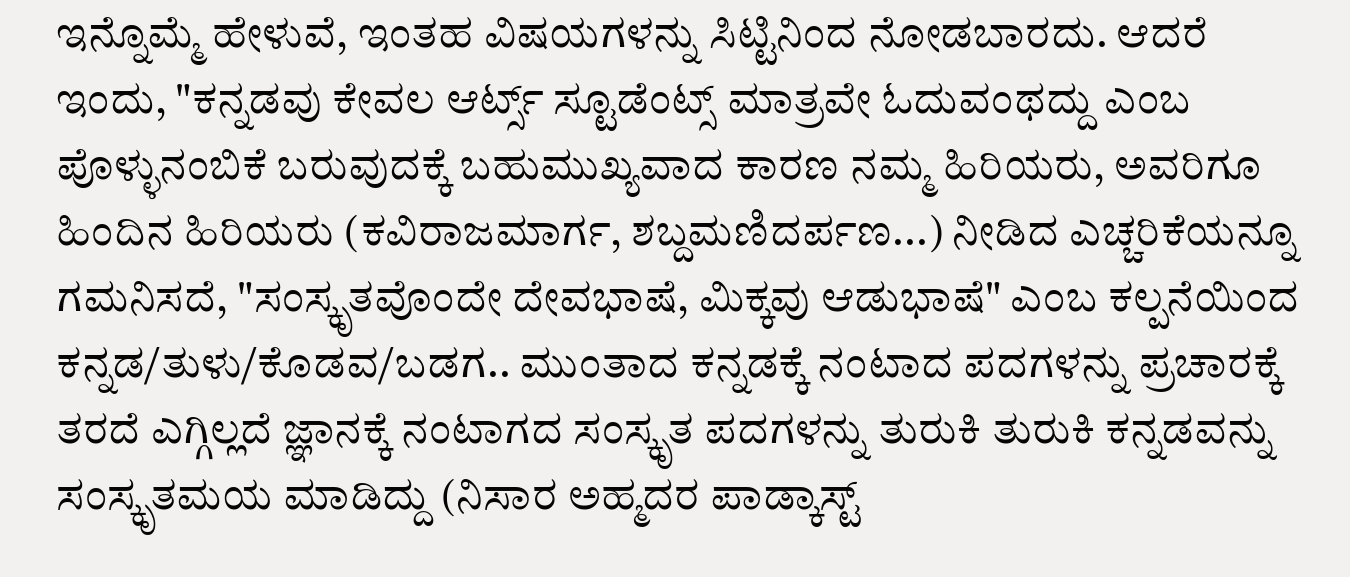ಇನ್ನೊಮ್ಮೆ ಹೇಳುವೆ, ಇಂತಹ ವಿಷಯಗಳನ್ನು ಸಿಟ್ಟಿನಿಂದ ನೋಡಬಾರದು. ಆದರೆ ಇಂದು, "ಕನ್ನಡವು ಕೇವಲ ಆರ್ಟ್ಸ್ ಸ್ಟೂಡೆಂಟ್ಸ್ ಮಾತ್ರವೇ ಓದುವಂಥದ್ದು ಎಂಬ ಪೊಳ್ಳುನಂಬಿಕೆ ಬರುವುದಕ್ಕೆ ಬಹುಮುಖ್ಯವಾದ ಕಾರಣ ನಮ್ಮ ಹಿರಿಯರು, ಅವರಿಗೂ ಹಿಂದಿನ ಹಿರಿಯರು (ಕವಿರಾಜಮಾರ್ಗ, ಶಬ್ದಮಣಿದರ್ಪಣ...) ನೀಡಿದ ಎಚ್ಚರಿಕೆಯನ್ನೂ ಗಮನಿಸದೆ, "ಸಂಸ್ಕೃತವೊಂದೇ ದೇವಭಾಷೆ, ಮಿಕ್ಕವು ಆಡುಭಾಷೆ" ಎಂಬ ಕಲ್ಪನೆಯಿಂದ ಕನ್ನಡ/ತುಳು/ಕೊಡವ/ಬಡಗ.. ಮುಂತಾದ ಕನ್ನಡಕ್ಕೆ ನಂಟಾದ ಪದಗಳನ್ನು ಪ್ರಚಾರಕ್ಕೆ ತರದೆ ಎಗ್ಗಿಲ್ಲದೆ ಜ್ಞಾನಕ್ಕೆ ನಂಟಾಗದ ಸಂಸ್ಕೃತ ಪದಗಳನ್ನು ತುರುಕಿ ತುರುಕಿ ಕನ್ನಡವನ್ನು ಸಂಸ್ಕೃತಮಯ ಮಾಡಿದ್ದು (ನಿಸಾರ ಅಹ್ಮದರ ಪಾಡ್ಕಾಸ್ಟ್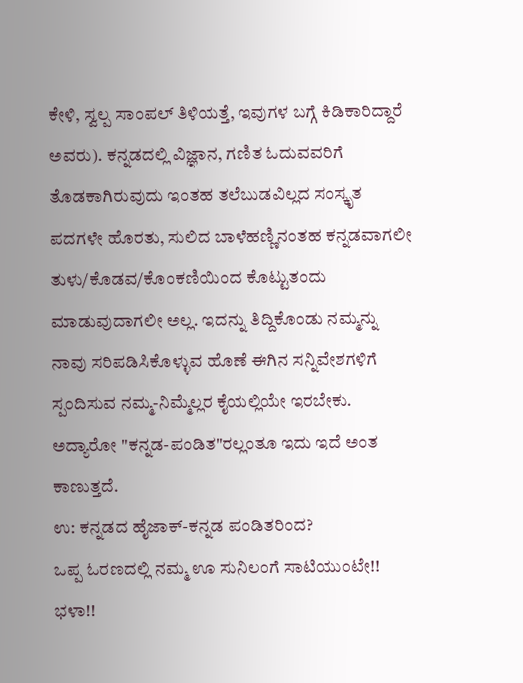ಕೇಳಿ, ಸ್ವಲ್ಪ ಸಾಂಪಲ್ ತಿಳಿಯತ್ತೆ, ಇವುಗಳ ಬಗ್ಗೆ ಕಿಡಿಕಾರಿದ್ದಾರೆ ಅವರು). ಕನ್ನಡದಲ್ಲಿ ವಿಜ್ಞಾನ, ಗಣಿತ ಓದುವವರಿಗೆ ತೊಡಕಾಗಿರುವುದು ಇಂತಹ ತಲೆಬುಡವಿಲ್ಲದ ಸಂಸ್ಕೃತ ಪದಗಳೇ ಹೊರತು, ಸುಲಿದ ಬಾಳೆಹಣ್ಣಿನಂತಹ ಕನ್ನಡವಾಗಲೀ ತುಳು/ಕೊಡವ/ಕೊಂಕಣಿಯಿಂದ ಕೊಟ್ಟುತಂದು ಮಾಡುವುದಾಗಲೀ ಅಲ್ಲ. ಇದನ್ನು ತಿದ್ದಿಕೊಂಡು ನಮ್ಮನ್ನು ನಾವು ಸರಿಪಡಿಸಿಕೊಳ್ಳುವ ಹೊಣೆ ಈಗಿನ ಸನ್ನಿವೇಶಗಳಿಗೆ ಸ್ಪಂದಿಸುವ ನಮ್ಮ-ನಿಮ್ಮೆಲ್ಲರ ಕೈಯಲ್ಲಿಯೇ ಇರಬೇಕು. ಅದ್ಯಾರೋ "ಕನ್ನಡ-ಪಂಡಿತ"ರಲ್ಲಂತೂ ಇದು ಇದೆ ಅಂತ ಕಾಣುತ್ತದೆ.
ಉ: ಕನ್ನಡದ ಹೈಜಾಕ್-ಕನ್ನಡ ಪಂಡಿತರಿಂದ?
ಒಪ್ಪ ಓರಣದಲ್ಲಿ ನಮ್ಮ ಊ ಸುನಿಲಂಗೆ ಸಾಟಿಯುಂಟೇ!! ಭಳಾ!!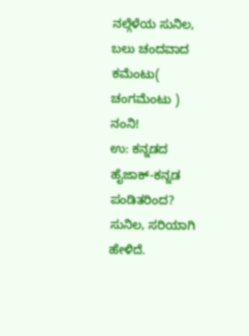ನಲ್ಗೆಳೆಯ ಸುನಿಲ,
ಬಲು ಚಂದವಾದ ಕಮೆಂಟು( ಚಂಗಮೆಂಟು )
ನಂನಿ!
ಉ: ಕನ್ನಡದ ಹೈಜಾಕ್-ಕನ್ನಡ ಪಂಡಿತರಿಂದ?
ಸುನಿಲ, ಸರಿಯಾಗಿ ಹೇಳಿದೆ.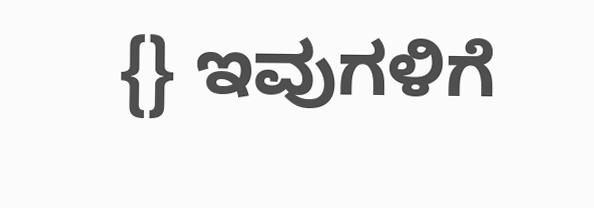{} ಇವುಗಳಿಗೆ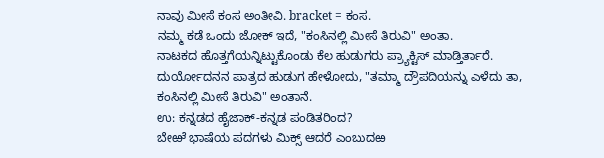ನಾವು ಮೀಸೆ ಕಂಸ ಅಂತೀವಿ. bracket = ಕಂಸ.
ನಮ್ಮ ಕಡೆ ಒಂದು ಜೋಕ್ ಇದೆ, "ಕಂಸಿನಲ್ಲಿ ಮೀಸೆ ತಿರುವಿ" ಅಂತಾ.
ನಾಟಕದ ಹೊತ್ತಗೆಯನ್ನಿಟ್ಟುಕೊಂಡು ಕೆಲ ಹುಡುಗರು ಪ್ರ್ಯಾಕ್ಟಿಸ್ ಮಾಡ್ತಿರ್ತಾರೆ. ದುರ್ಯೋದನನ ಪಾತ್ರದ ಹುಡುಗ ಹೇಳೋದು, "ತಮ್ಮಾ ದ್ರೌಪದಿಯನ್ನು ಎಳೆದು ತಾ, ಕಂಸಿನಲ್ಲಿ ಮೀಸೆ ತಿರುವಿ" ಅಂತಾನೆ.
ಉ: ಕನ್ನಡದ ಹೈಜಾಕ್-ಕನ್ನಡ ಪಂಡಿತರಿಂದ?
ಬೇಱೆ ಭಾಷೆಯ ಪದಗಳು ಮಿಕ್ಸ್ ಆದರೆ ಎಂಬುದಱ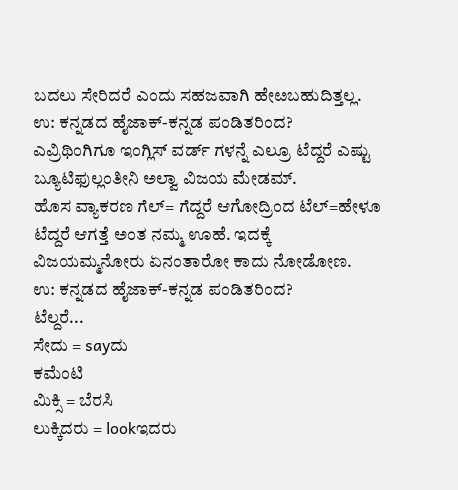ಬದಲು ಸೇರಿದರೆ ಎಂದು ಸಹಜವಾಗಿ ಹೇೞಬಹುದಿತ್ತಲ್ಲ.
ಉ: ಕನ್ನಡದ ಹೈಜಾಕ್-ಕನ್ನಡ ಪಂಡಿತರಿಂದ?
ಎವ್ರಿಥಿಂಗಿಗೂ ಇಂಗ್ಲಿಸ್ ವರ್ಡ್ ಗಳನ್ನೆ ಎಲ್ರೂ ಟೆದ್ದರೆ ಎಷ್ಟು ಬ್ಯೂಟಿಫುಲ್ಲಂತೀನಿ ಅಲ್ವಾ ವಿಜಯ ಮೇಡಮ್.
ಹೊಸ ವ್ಯಾಕರಣ ಗೆಲ್= ಗೆದ್ದರೆ ಆಗೋದ್ರಿಂದ ಟೆಲ್=ಹೇಳೂ ಟೆದ್ದರೆ ಆಗತ್ತೆ ಅಂತ ನಮ್ಮ ಊಹೆ. ಇದಕ್ಕೆ ವಿಜಯಮ್ಮನೋರು ಏನಂತಾರೋ ಕಾದು ನೋಡೋಣ.
ಉ: ಕನ್ನಡದ ಹೈಜಾಕ್-ಕನ್ನಡ ಪಂಡಿತರಿಂದ?
ಟೆಲ್ದರೆ...
ಸೇದು = sayದು
ಕಮೆಂಟಿ
ಮಿಕ್ಸಿ = ಬೆರಸಿ
ಲುಕ್ಕಿದರು = lookಇದರು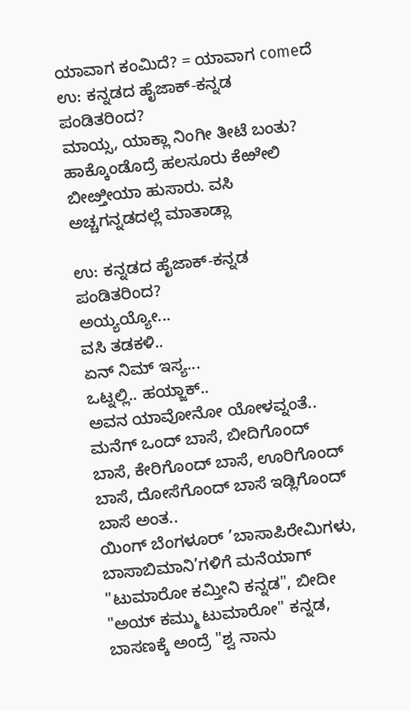ಯಾವಾಗ ಕಂಮಿದೆ? = ಯಾವಾಗ comeದೆ
ಉ: ಕನ್ನಡದ ಹೈಜಾಕ್-ಕನ್ನಡ ಪಂಡಿತರಿಂದ?
ಮಾಯ್ಸ, ಯಾಕ್ಲಾ ನಿಂಗೀ ತೀಟೆ ಬಂತು? ಹಾಕ್ಕೊಂಡೊದ್ರೆ ಹಲಸೂರು ಕೆಱೇಲಿ ಬೀೞ್ತೀಯಾ ಹುಸಾರು. ವಸಿ ಅಚ್ಚಗನ್ನಡದಲ್ಲೆ ಮಾತಾಡ್ಲಾ

ಉ: ಕನ್ನಡದ ಹೈಜಾಕ್-ಕನ್ನಡ ಪಂಡಿತರಿಂದ?
ಅಯ್ಯಯ್ಯೋ...
ವಸಿ ತಡಕಳಿ..
ಏನ್ ನಿಮ್ ಇಸ್ಯ...
ಒಟ್ನಲ್ಲಿ.. ಹಯ್ಜಾಕ್..
ಅವನ ಯಾವೋನೋ ಯೋಳವ್ನಂತೆ.. ಮನೆಗ್ ಒಂದ್ ಬಾಸೆ, ಬೀದಿಗೊಂದ್ ಬಾಸೆ, ಕೇರಿಗೊಂದ್ ಬಾಸೆ, ಊರಿಗೊಂದ್ ಬಾಸೆ, ದೋಸೆಗೊಂದ್ ಬಾಸೆ ಇಡ್ಲಿಗೊಂದ್ ಬಾಸೆ ಅಂತ..
ಯಿಂಗ್ ಬೆಂಗಳೂರ್ ’ಬಾಸಾಪಿರೇಮಿಗಳು, ಬಾಸಾಬಿಮಾನಿ’ಗಳಿಗೆ ಮನೆಯಾಗ್ "ಟುಮಾರೋ ಕಮ್ತೀನಿ ಕನ್ನಡ", ಬೀದೀ "ಅಯ್ ಕಮ್ಮು ಟುಮಾರೋ" ಕನ್ನಡ, ಬಾಸಣಕ್ಕೆ ಅಂದ್ರೆ "ಶ್ವ ನಾನು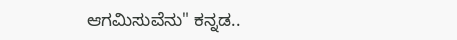ಆಗಮಿಸುವೆನು" ಕನ್ನಡ..